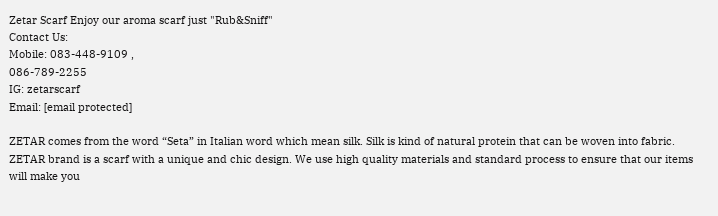Zetar Scarf Enjoy our aroma scarf just "Rub&Sniff"
Contact Us:
Mobile: 083-448-9109 ,
086-789-2255
IG: zetarscarf
Email: [email protected]

ZETAR comes from the word “Seta” in Italian word which mean silk. Silk is kind of natural protein that can be woven into fabric. ZETAR brand is a scarf with a unique and chic design. We use high quality materials and standard process to ensure that our items will make you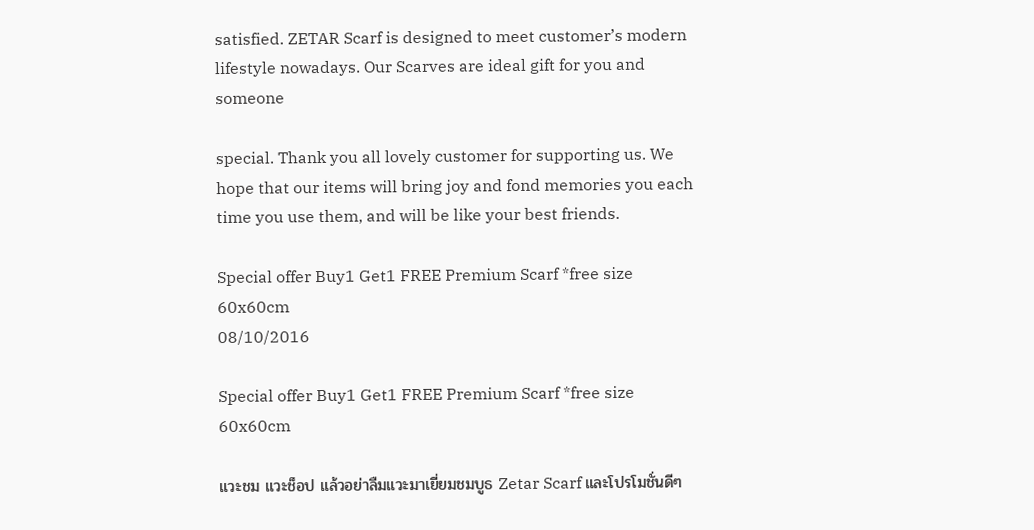satisfied. ZETAR Scarf is designed to meet customer’s modern lifestyle nowadays. Our Scarves are ideal gift for you and someone

special. Thank you all lovely customer for supporting us. We hope that our items will bring joy and fond memories you each time you use them, and will be like your best friends.

Special offer Buy1 Get1 FREE Premium Scarf *free size 60x60cm
08/10/2016

Special offer Buy1 Get1 FREE Premium Scarf *free size 60x60cm

แวะชม แวะช็อป แล้วอย่าลืมแวะมาเยี่ยมชมบูธ Zetar Scarf และโปรโมชั่นดีๆ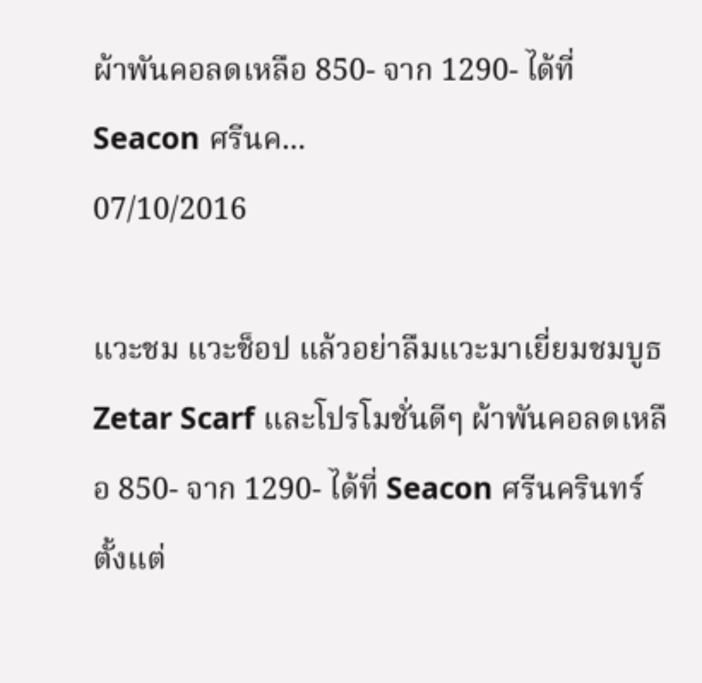ผ้าพันคอลดเหลือ 850- จาก 1290- ได้ที่ Seacon ศรีนค...
07/10/2016

แวะชม แวะช็อป แล้วอย่าลืมแวะมาเยี่ยมชมบูธ Zetar Scarf และโปรโมชั่นดีๆ ผ้าพันคอลดเหลือ 850- จาก 1290- ได้ที่ Seacon ศรีนครินทร์ ตั้งแต่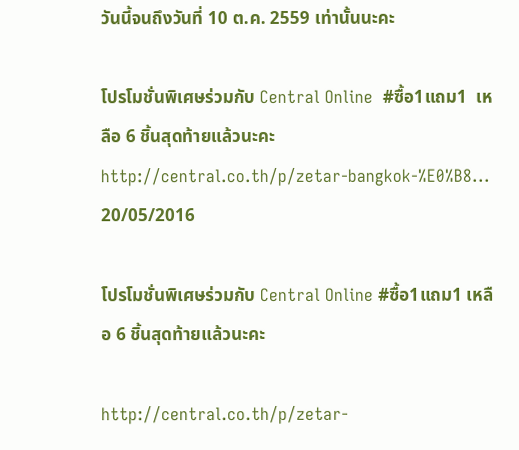วันนี้จนถึงวันที่ 10 ต.ค. 2559 เท่านั้นนะคะ

โปรโมชั่นพิเศษร่วมกับ Central Online  #ซื้อ1แถม1  เหลือ 6 ชิ้นสุดท้ายแล้วนะคะhttp://central.co.th/p/zetar-bangkok-%E0%B8...
20/05/2016

โปรโมชั่นพิเศษร่วมกับ Central Online #ซื้อ1แถม1 เหลือ 6 ชิ้นสุดท้ายแล้วนะคะ

http://central.co.th/p/zetar-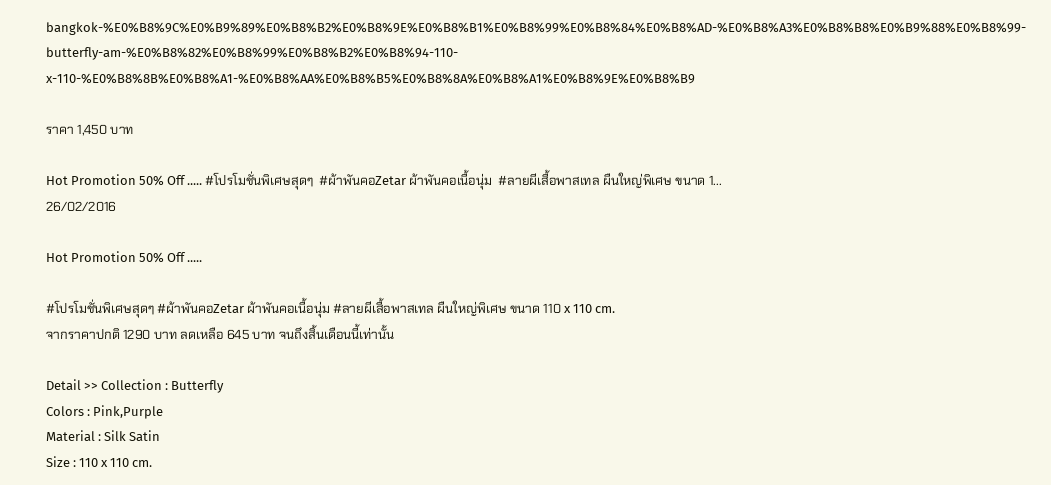bangkok-%E0%B8%9C%E0%B9%89%E0%B8%B2%E0%B8%9E%E0%B8%B1%E0%B8%99%E0%B8%84%E0%B8%AD-%E0%B8%A3%E0%B8%B8%E0%B9%88%E0%B8%99-butterfly-am-%E0%B8%82%E0%B8%99%E0%B8%B2%E0%B8%94-110-x-110-%E0%B8%8B%E0%B8%A1-%E0%B8%AA%E0%B8%B5%E0%B8%8A%E0%B8%A1%E0%B8%9E%E0%B8%B9

ราคา 1,450 บาท

Hot Promotion 50% Off ..... #โปรโมชั่นพิเศษสุดๆ  #ผ้าพันคอZetar ผ้าพันคอเนื้อนุ่ม  #ลายผีเสื้อพาสเทล ผืนใหญ่พิเศษ ขนาด 1...
26/02/2016

Hot Promotion 50% Off .....

#โปรโมชั่นพิเศษสุดๆ #ผ้าพันคอZetar ผ้าพันคอเนื้อนุ่ม #ลายผีเสื้อพาสเทล ผืนใหญ่พิเศษ ขนาด 110 x 110 cm.
จากราคาปกติ 1290 บาท ลดเหลือ 645 บาท จนถึงสิ้นเดือนนี้เท่านั้น

Detail >> Collection : Butterfly
Colors : Pink,Purple
Material : Silk Satin
Size : 110 x 110 cm.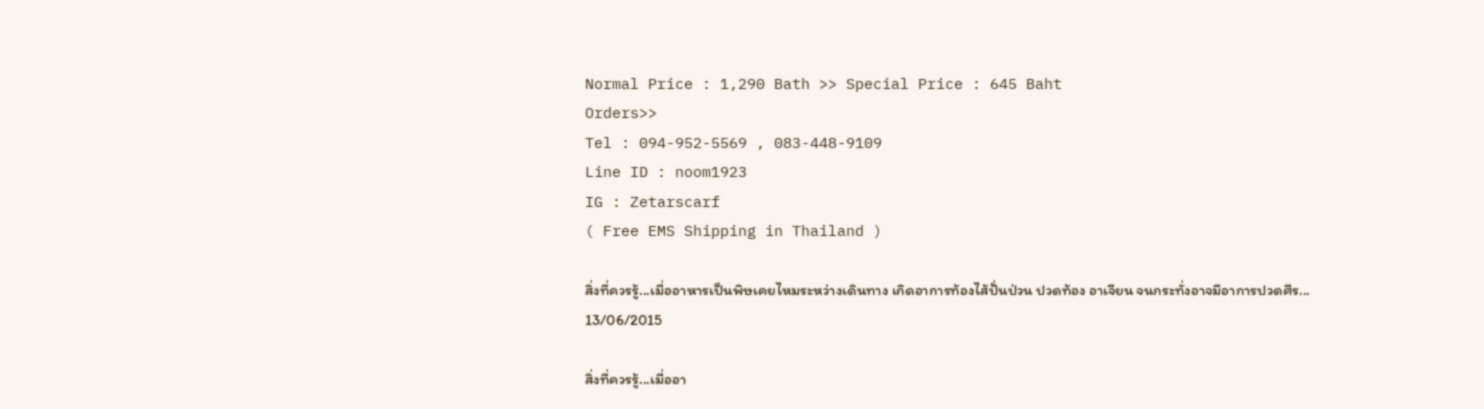Normal Price : 1,290 Bath >> Special Price : 645 Baht
Orders>>
Tel : 094-952-5569 , 083-448-9109
Line ID : noom1923
IG : Zetarscarf
( Free EMS Shipping in Thailand )

สิ่งที่ควรรู้...เมื่ออาหารเป็นพิษเคยไหมระหว่างเดินทาง เกิดอาการท้องไส้ปั่นป่วน ปวดท้อง อาเจียน จนกระทั่งอาจมีอาการปวดศีร...
13/06/2015

สิ่งที่ควรรู้...เมื่ออา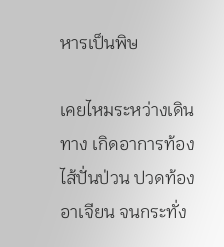หารเป็นพิษ

เคยไหมระหว่างเดินทาง เกิดอาการท้องไส้ปั่นป่วน ปวดท้อง อาเจียน จนกระทั่ง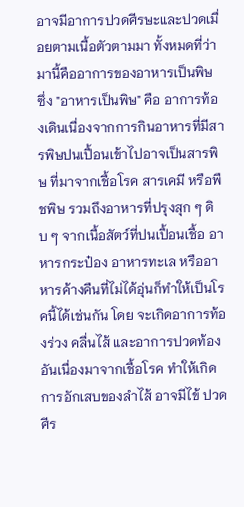อาจมีอาการปวดศีรษะและปวดเมื่อยตามเนื้อตัวตามมา ทั้งหมดที่ว่ามานี้คืออาการของอาหารเป็นพิษ ซึ่ง "อาหารเป็นพิษ" คือ อาการท้องเดินเนื่องจากการกินอาหารที่มีสารพิษปนเปื้อนเข้าไปอาจเป็นสารพิษ ที่มาจากเชื้อโรค สารเคมี หรือพืชพิษ รวมถึงอาหารที่ปรุงสุก ๆ ดิบ ๆ จากเนื้อสัตว์ที่ปนเปื้อนเชื้อ อาหารกระป๋อง อาหารทะเล หรืออาหารค้างคืนที่ไม่ได้อุ่นก็ทำให้เป็นโรคนี้ได้เช่นกัน โดย จะเกิดอาการท้องร่วง คลื่นไส้ และอาการปวดท้องอันเนื่องมาจากเชื้อโรค ทำให้เกิดการอักเสบของลำไส้ อาจมีไข้ ปวดศีร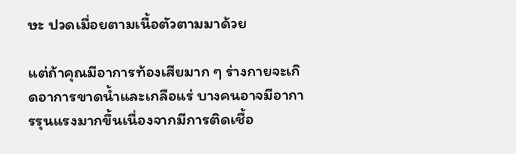ษะ ปวดเมื่อยตามเนื้อตัวตามมาด้วย

แต่ถ้าคุณมีอาการท้องเสียมาก ๆ ร่างกายจะเกิดอาการขาดน้ำและเกลือแร่ บางคนอาจมีอาการรุนแรงมากขึ้นเนื่องจากมีการติดเชื้อ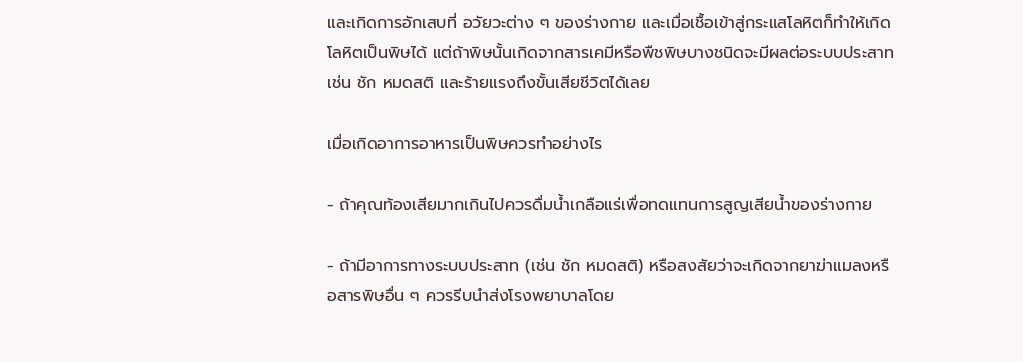และเกิดการอักเสบที่ อวัยวะต่าง ๆ ของร่างกาย และเมื่อเชื้อเข้าสู่กระแสโลหิตก็ทำให้เกิดโลหิตเป็นพิษได้ แต่ถ้าพิษนั้นเกิดจากสารเคมีหรือพืชพิษบางชนิดจะมีผลต่อระบบประสาท เช่น ชัก หมดสติ และร้ายแรงถึงขั้นเสียชีวิตได้เลย

เมื่อเกิดอาการอาหารเป็นพิษควรทำอย่างไร

- ถ้าคุณท้องเสียมากเกินไปควรดื่มน้ำเกลือแร่เพื่อทดแทนการสูญเสียน้ำของร่างกาย

- ถ้ามีอาการทางระบบประสาท (เช่น ชัก หมดสติ) หรือสงสัยว่าจะเกิดจากยาฆ่าแมลงหรือสารพิษอื่น ๆ ควรรีบนำส่งโรงพยาบาลโดย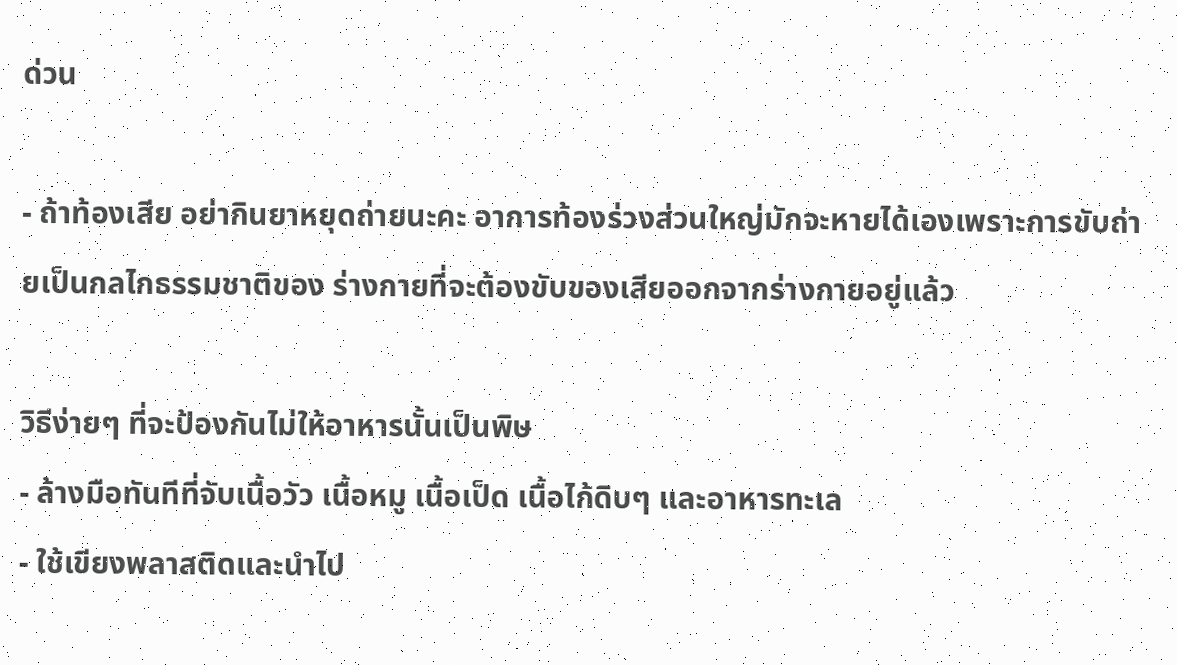ด่วน

- ถ้าท้องเสีย อย่ากินยาหยุดถ่ายนะคะ อาการท้องร่วงส่วนใหญ่มักจะหายได้เองเพราะการขับถ่ายเป็นกลไกธรรมชาติของ ร่างกายที่จะต้องขับของเสียออกจากร่างกายอยู่แล้ว

วิธีง่ายๆ ที่จะป้องกันไม่ให้อาหารนั้นเป็นพิษ
- ล้างมือทันทีที่จับเนื้อวัว เนื้อหมู เนื้อเป็ด เนื้อไก้ดิบๆ และอาหารทะเล
- ใช้เขียงพลาสติดและนำไป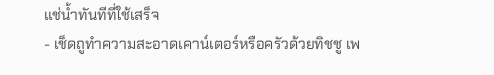แช่น้ำทันทีที่ใช้เสร็จ
- เช็ดถูทำความสะอาดเคาน์เตอร์หรือครัวด้วยทิชชู เพ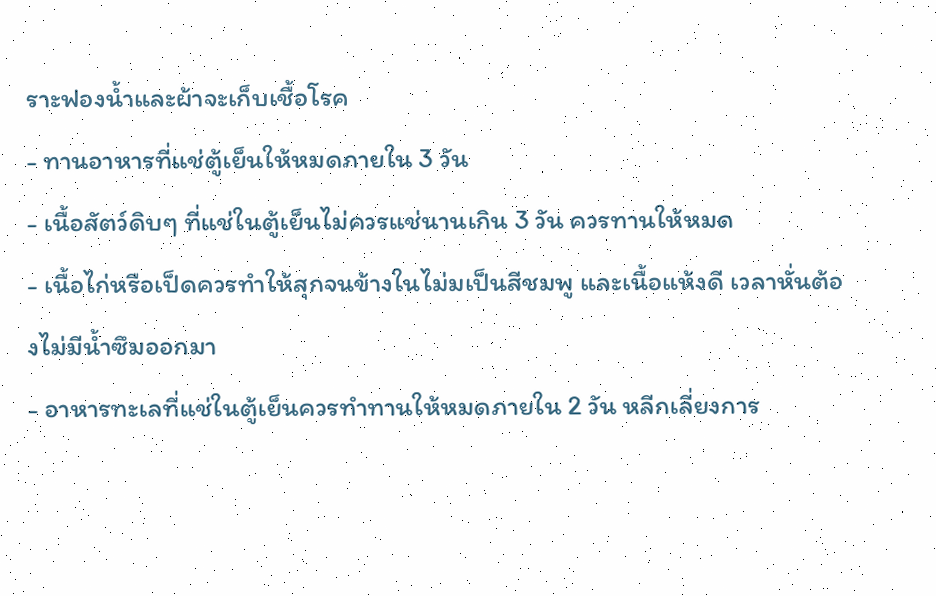ราะฟองน้ำและผ้าจะเก็บเชื้อโรค
- ทานอาหารที่แช่ตู้เย็นให้หมดภายใน 3 วัน
- เนื้อสัตว์ดิบๆ ที่แช่ในตู้เย็นไม่ควรแช่นานเกิน 3 วัน ควรทานให้หมด
- เนื้อไก่หรือเป็ดควรทำให้สุกจนข้างในไม่มเป็นสีชมพู และเนื้อแห้งดี เวลาหั่นต้องไม่มีน้ำซึมออกมา
- อาหารทะเลที่แช่ในตู้เย็นควรทำทานให้หมดภายใน 2 วัน หลีกเลี่ยงการ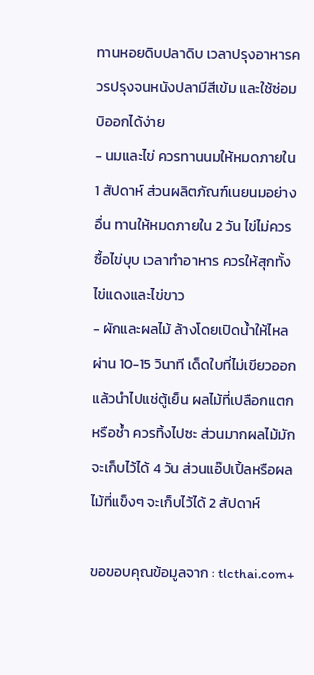ทานหอยดิบปลาดิบ เวลาปรุงอาหารควรปรุงจนหนังปลามีสีเข้ม และใช้ซ่อมบิออกได้ง่าย
- นมและไข่ ควรทานนมให้หมดภายใน 1 สัปดาห์ ส่วนผลิตภัณฑ์เนยนมอย่างอื่น ทานให้หมดภายใน 2 วัน ไข่ไม่ควรซื้อไข่บุบ เวลาทำอาหาร ควรให้สุกทั้งไข่แดงและไข่ขาว
- ผักและผลไม้ ล้างโดยเปิดน้ำให้ไหลผ่าน 10-15 วินาที เด็ดใบที่ไม่เขียวออกแล้วนำไปแช่ตู้เย็น ผลไม้ที่เปลือกแตกหรือช้ำ ควรทิ้งไปซะ ส่วนมากผลไม้มักจะเก็บไว้ได้ 4 วัน ส่วนแอ๊ปเปิ้ลหรือผลไม้ที่แข็งๆ จะเก็บไว้ได้ 2 สัปดาห์

ขอขอบคุณข้อมูลจาก : tlcthai.com+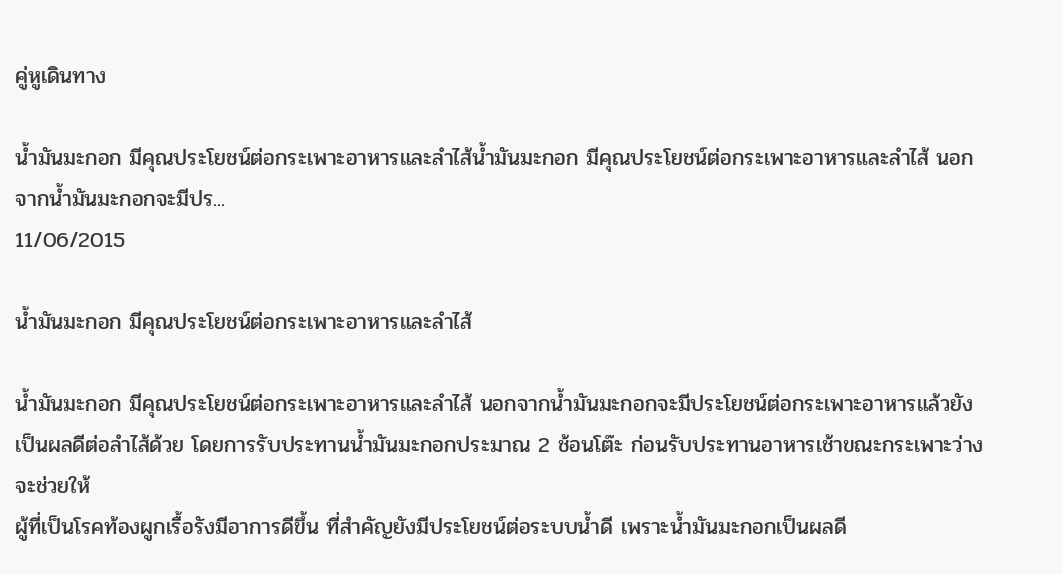คู่หูเดินทาง

น้ำมันมะกอก มีคุณประโยชน์ต่อกระเพาะอาหารและลำไส้น้ำมันมะกอก มีคุณประโยชน์ต่อกระเพาะอาหารและลำไส้ นอกจากน้ำมันมะกอกจะมีปร...
11/06/2015

น้ำมันมะกอก มีคุณประโยชน์ต่อกระเพาะอาหารและลำไส้

น้ำมันมะกอก มีคุณประโยชน์ต่อกระเพาะอาหารและลำไส้ นอกจากน้ำมันมะกอกจะมีประโยชน์ต่อกระเพาะอาหารแล้วยังเป็นผลดีต่อลำไส้ด้วย โดยการรับประทานน้ำมันมะกอกประมาณ 2 ช้อนโต๊ะ ก่อนรับประทานอาหารเช้าขณะกระเพาะว่างจะช่วยให้
ผู้ที่เป็นโรคท้องผูกเรื้อรังมีอาการดีขึ้น ที่สำคัญยังมีประโยชน์ต่อระบบน้ำดี เพราะน้ำมันมะกอกเป็นผลดี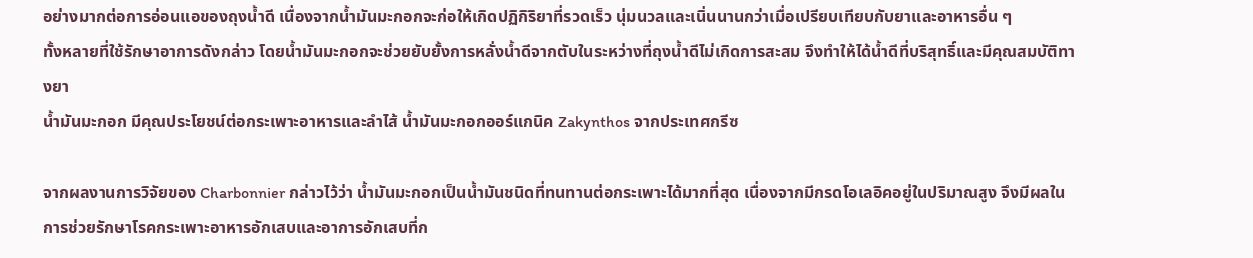อย่างมากต่อการอ่อนแอของถุงน้ำดี เนื่องจากน้ำมันมะกอกจะก่อให้เกิดปฏิกิริยาที่รวดเร็ว นุ่มนวลและเนิ่นนานกว่าเมื่อเปรียบเทียบกับยาและอาหารอื่น ๆ
ทั้งหลายที่ใช้รักษาอาการดังกล่าว โดยน้ำมันมะกอกจะช่วยยับยั้งการหลั่งน้ำดีจากตับในระหว่างที่ถุงน้ำดีไม่เกิดการสะสม จึงทำให้ได้น้ำดีที่บริสุทธิ์และมีคุณสมบัติทางยา
น้ำมันมะกอก มีคุณประโยชน์ต่อกระเพาะอาหารและลำไส้ น้ำมันมะกอกออร์แกนิค Zakynthos จากประเทศกรีซ

จากผลงานการวิจัยของ Charbonnier กล่าวไว้ว่า น้ำมันมะกอกเป็นน้ำมันชนิดที่ทนทานต่อกระเพาะได้มากที่สุด เนื่องจากมีกรดโอเลอิคอยู่ในปริมาณสูง จึงมีผลในการช่วยรักษาโรคกระเพาะอาหารอักเสบและอาการอักเสบที่ก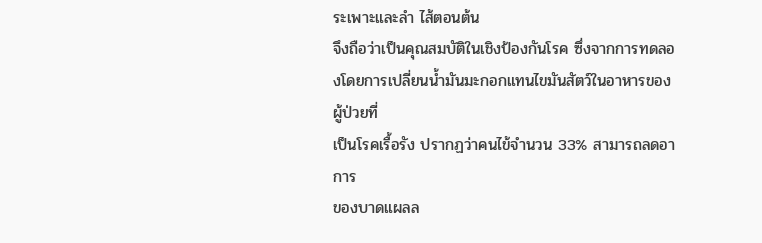ระเพาะและลำ ไส้ตอนต้น
จึงถือว่าเป็นคุณสมบัติในเชิงป้องกันโรค ซึ่งจากการทดลองโดยการเปลี่ยนน้ำมันมะกอกแทนไขมันสัตว์ในอาหารของผู้ป่วยที่
เป็นโรคเรื้อรัง ปรากฏว่าคนไข้จำนวน 33% สามารถลดอาการ
ของบาดแผลล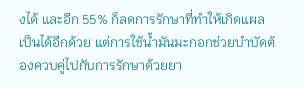งได้ และอีก 55% ก็ลดการรักษาที่ทำให้เกิดแผลเป็นได้อีกด้วย แต่การใช้น้ำมันมะกอกช่วยบำบัดต้องควบคู่ไปกับการรักษาด้วยยา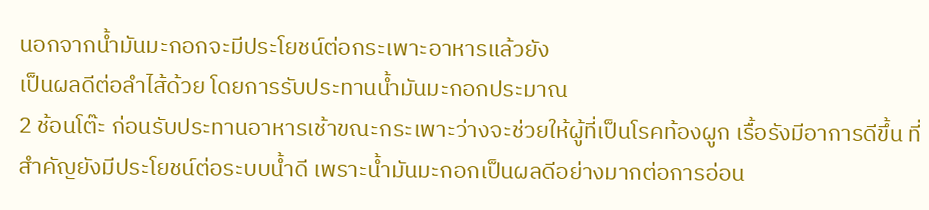นอกจากน้ำมันมะกอกจะมีประโยชน์ต่อกระเพาะอาหารแล้วยัง
เป็นผลดีต่อลำไส้ด้วย โดยการรับประทานน้ำมันมะกอกประมาณ
2 ช้อนโต๊ะ ก่อนรับประทานอาหารเช้าขณะกระเพาะว่างจะช่วยให้ผู้ที่เป็นโรคท้องผูก เรื้อรังมีอาการดีขึ้น ที่สำคัญยังมีประโยชน์ต่อระบบน้ำดี เพราะน้ำมันมะกอกเป็นผลดีอย่างมากต่อการอ่อน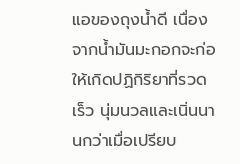แอของถุงน้ำดี เนื่องจากน้ำมันมะกอกจะก่อให้เกิดปฏิกิริยาที่รวดเร็ว นุ่มนวลและเนิ่นนานกว่าเมื่อเปรียบ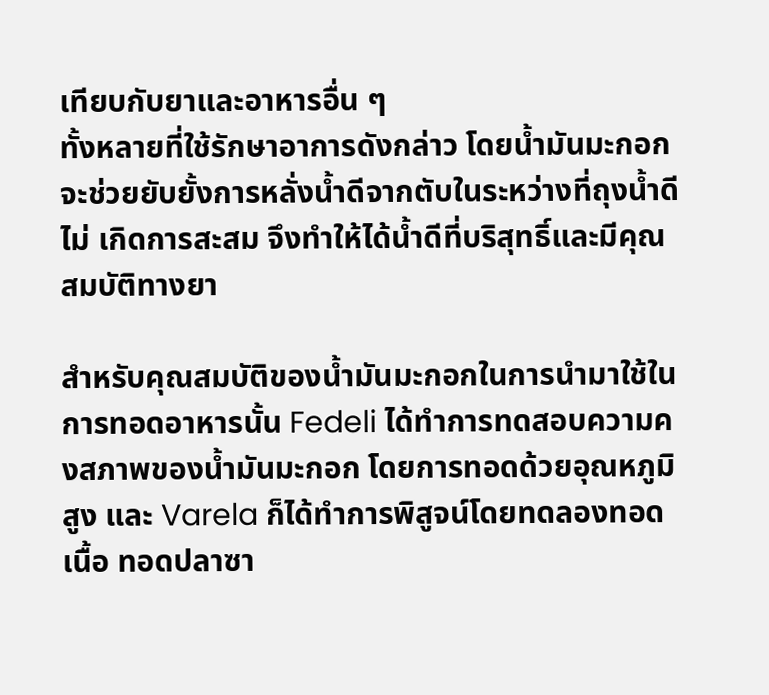เทียบกับยาและอาหารอื่น ๆ
ทั้งหลายที่ใช้รักษาอาการดังกล่าว โดยน้ำมันมะกอกจะช่วยยับยั้งการหลั่งน้ำดีจากตับในระหว่างที่ถุงน้ำดีไม่ เกิดการสะสม จึงทำให้ได้น้ำดีที่บริสุทธิ์และมีคุณสมบัติทางยา

สำหรับคุณสมบัติของน้ำมันมะกอกในการนำมาใช้ในการทอดอาหารนั้น Fedeli ได้ทำการทดสอบความคงสภาพของน้ำมันมะกอก โดยการทอดด้วยอุณหภูมิสูง และ Varela ก็ได้ทำการพิสูจน์โดยทดลองทอดเนื้อ ทอดปลาซา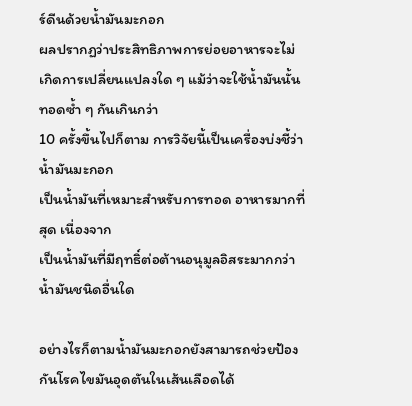ร์ดีนด้วยน้ำมันมะกอก
ผลปรากฏว่าประสิทธิภาพการย่อยอาหารจะไม่เกิดการเปลี่ยนแปลงใด ๆ แม้ว่าจะใช้น้ำมันนั้นทอดซ้ำ ๆ กันเกินกว่า
10 ครั้งขึ้นไปก็ตาม การวิจัยนี้เป็นเครื่องบ่งชี้ว่าน้ำมันมะกอก
เป็นน้ำมันที่เหมาะสำหรับการทอด อาหารมากที่สุด เนื่องจาก
เป็นน้ำมันที่มีฤทธิ์ต่อต้านอนุมูลอิสระมากกว่าน้ำมันชนิดอื่นใด

อย่างไรก็ตามน้ำมันมะกอกยังสามารถช่วยป้องกันโรคไขมันอุดตันในเส้นเลือดได้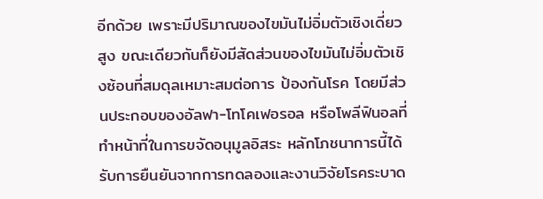อีกด้วย เพราะมีปริมาณของไขมันไม่อิ่มตัวเชิงเดี่ยวสูง ขณะเดียวกันก็ยังมีสัดส่วนของไขมันไม่อิ่มตัวเชิงซ้อนที่สมดุลเหมาะสมต่อการ ป้องกันโรค โดยมีส่วนประกอบของอัลฟา-โทโคเฟอรอล หรือโพลีฟินอลที่ทำหน้าที่ในการขจัดอนุมูลอิสระ หลักโภชนาการนี้ได้รับการยืนยันจากการทดลองและงานวิจัยโรคระบาด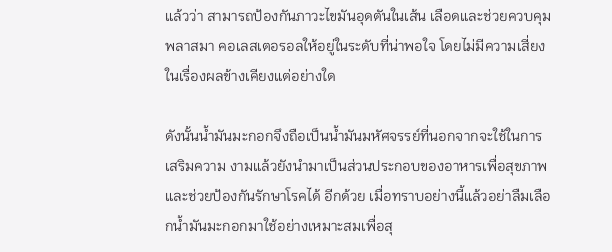แล้วว่า สามารถป้องกันภาวะไขมันอุดตันในเส้น เลือดและช่วยควบคุมพลาสมา คอเลสเตอรอลให้อยู่ในระดับที่น่าพอใจ โดยไม่มีความเสี่ยงในเรื่องผลข้างเคียงแต่อย่างใด

ดังนั้นน้ำมันมะกอกจึงถือเป็นน้ำมันมหัศจรรย์ที่นอกจากจะใช้ในการเสริมความ งามแล้วยังนำมาเป็นส่วนประกอบของอาหารเพื่อสุขภาพและช่วยป้องกันรักษาโรคได้ อีกด้วย เมื่อทราบอย่างนี้แล้วอย่าลืมเลือกน้ำมันมะกอกมาใช้อย่างเหมาะสมเพื่อสุ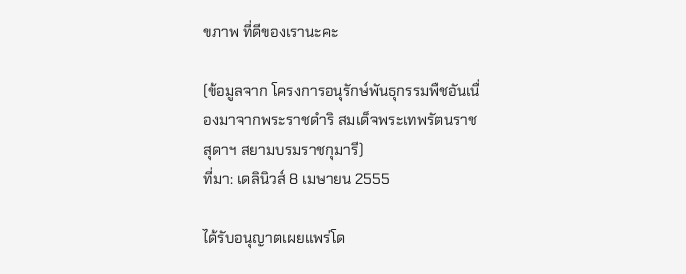ขภาพ ที่ดีของเรานะคะ

(ข้อมูลจาก โครงการอนุรักษ์พันธุกรรมพืชอันเนื่องมาจากพระราชดำริ สมเด็จพระเทพรัตนราชสุดาฯ สยามบรมราชกุมารี)
ที่มา: เดลินิวส์ 8 เมษายน 2555

ได้รับอนุญาตเผยแพร่โด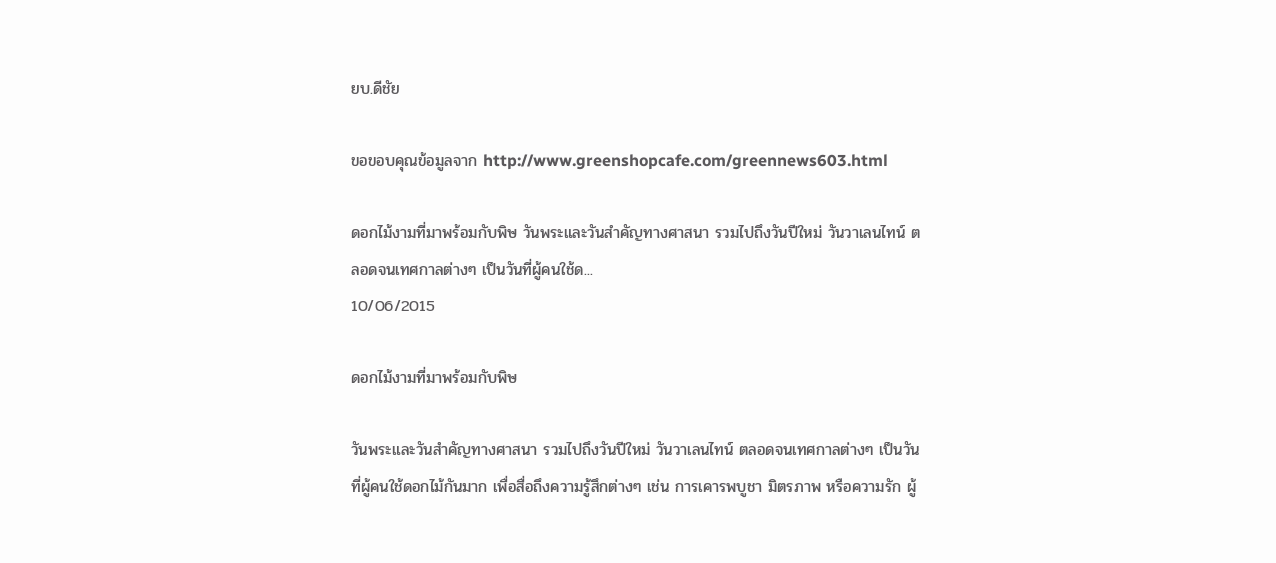ยบ.ดีชัย

ขอขอบคุณข้อมูลจาก http://www.greenshopcafe.com/greennews603.html

ดอกไม้งามที่มาพร้อมกับพิษ วันพระและวันสำคัญทางศาสนา รวมไปถึงวันปีใหม่ วันวาเลนไทน์ ตลอดจนเทศกาลต่างๆ เป็นวันที่ผู้คนใช้ด...
10/06/2015

ดอกไม้งามที่มาพร้อมกับพิษ

วันพระและวันสำคัญทางศาสนา รวมไปถึงวันปีใหม่ วันวาเลนไทน์ ตลอดจนเทศกาลต่างๆ เป็นวันที่ผู้คนใช้ดอกไม้กันมาก เพื่อสื่อถึงความรู้สึกต่างๆ เช่น การเคารพบูชา มิตรภาพ หรือความรัก ผู้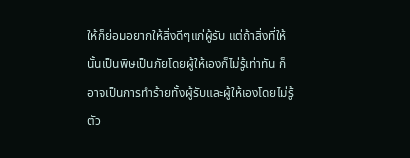ให้ก็ย่อมอยากให้สิ่งดีๆแก่ผู้รับ แต่ถ้าสิ่งที่ให้นั้นเป็นพิษเป็นภัยโดยผู้ให้เองก็ไม่รู้เท่าทัน ก็อาจเป็นการทำร้ายทั้งผู้รับและผู้ให้เองโดยไม่รู้ตัว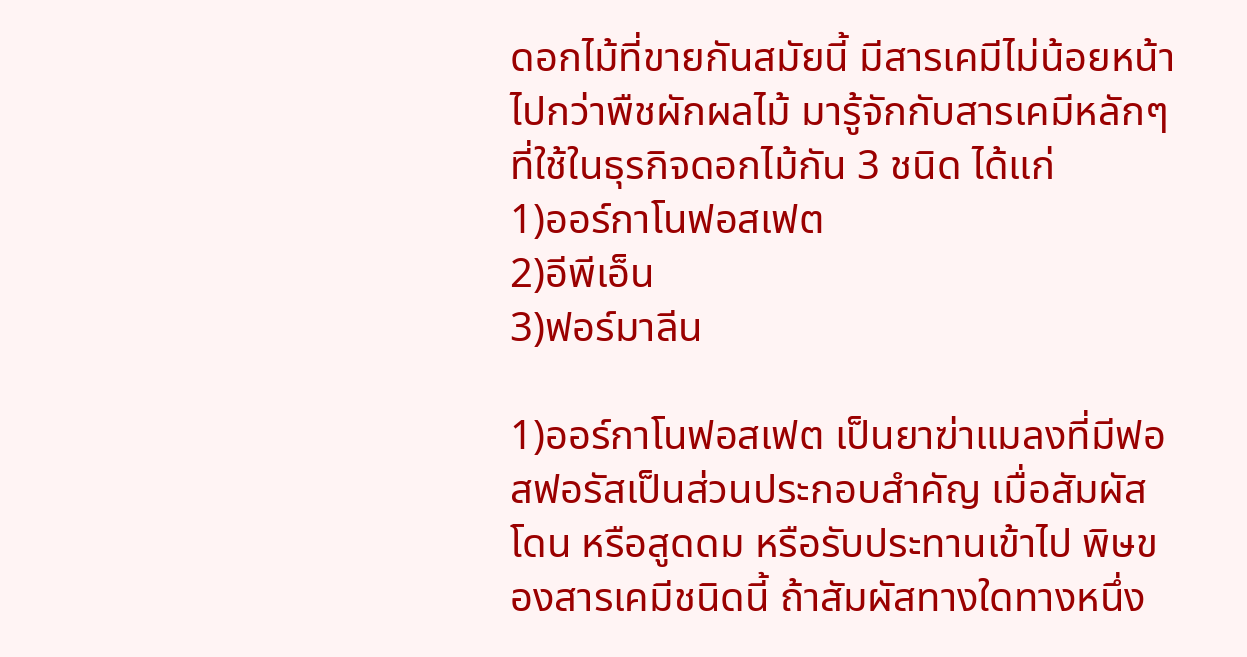ดอกไม้ที่ขายกันสมัยนี้ มีสารเคมีไม่น้อยหน้าไปกว่าพืชผักผลไม้ มารู้จักกับสารเคมีหลักๆที่ใช้ในธุรกิจดอกไม้กัน 3 ชนิด ได้แก่
1)ออร์กาโนฟอสเฟต
2)อีพีเอ็น
3)ฟอร์มาลีน

1)ออร์กาโนฟอสเฟต เป็นยาฆ่าแมลงที่มีฟอสฟอรัสเป็นส่วนประกอบสำคัญ เมื่อสัมผัสโดน หรือสูดดม หรือรับประทานเข้าไป พิษของสารเคมีชนิดนี้ ถ้าสัมผัสทางใดทางหนึ่ง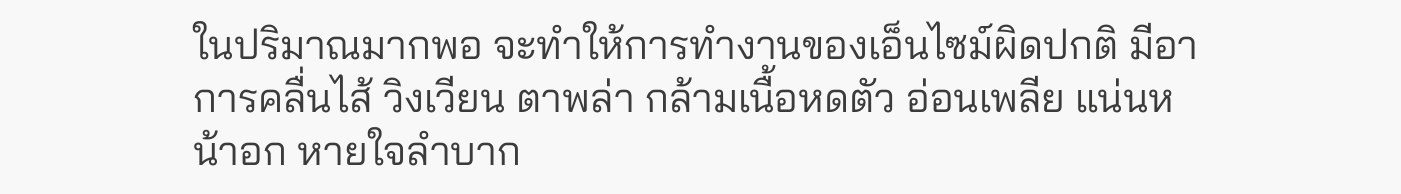ในปริมาณมากพอ จะทำให้การทำงานของเอ็นไซม์ผิดปกติ มีอาการคลื่นไส้ วิงเวียน ตาพล่า กล้ามเนื้อหดตัว อ่อนเพลีย แน่นหน้าอก หายใจลำบาก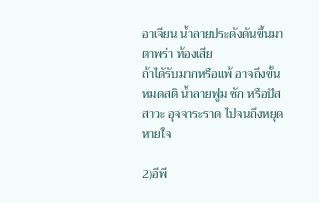อาเจียน น้ำลายประดังดันขึ้นมา ตาพร่า ท้องเสีย
ถ้าไดัรับมากหรือแพ้ อาจถึงขั้นหมดสติ น้ำลายฟูม ชัก หรือปัสสาวะ อุจจาระราด ไปจนถึงหยุดหายใจ

2)อีพี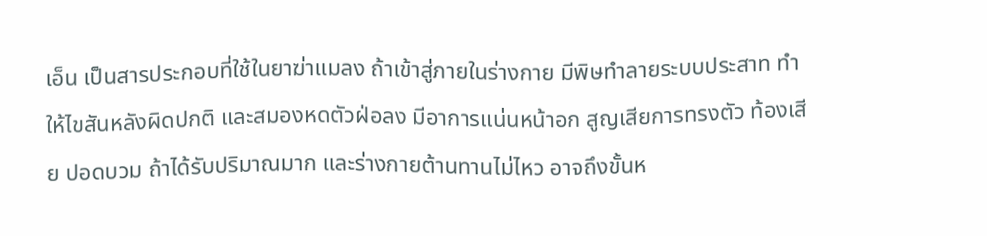เอ็น เป็นสารประกอบที่ใช้ในยาฆ่าแมลง ถ้าเข้าสู่ภายในร่างกาย มีพิษทำลายระบบประสาท ทำให้ไขสันหลังผิดปกติ และสมองหดตัวฝ่อลง มีอาการแน่นหน้าอก สูญเสียการทรงตัว ท้องเสีย ปอดบวม ถ้าได้รับปริมาณมาก และร่างกายต้านทานไม่ไหว อาจถึงขั้นห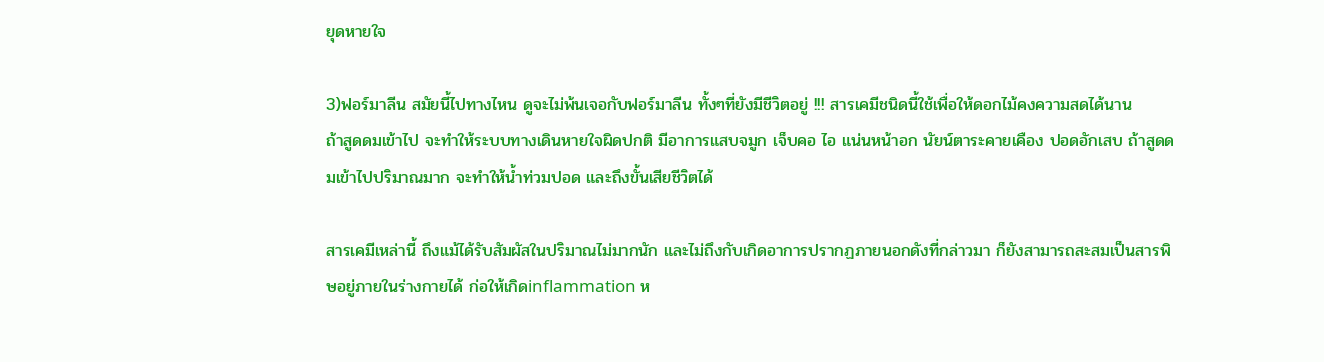ยุดหายใจ

3)ฟอร์มาลีน สมัยนี้ไปทางไหน ดูจะไม่พ้นเจอกับฟอร์มาลีน ทั้งๆที่ยังมีชีวิตอยู่ !!! สารเคมีชนิดนี้ใช้เพื่อให้ดอกไม้คงความสดได้นาน
ถ้าสูดดมเข้าไป จะทำให้ระบบทางเดินหายใจผิดปกติ มีอาการแสบจมูก เจ็บคอ ไอ แน่นหน้าอก นัยน์ตาระคายเคือง ปอดอักเสบ ถ้าสูดดมเข้าไปปริมาณมาก จะทำให้น้ำท่วมปอด และถึงขั้นเสียชีวิตได้

สารเคมีเหล่านี้ ถึงแม้ได้รับสัมผัสในปริมาณไม่มากนัก และไม่ถึงกับเกิดอาการปรากฏภายนอกดังที่กล่าวมา ก็ยังสามารถสะสมเป็นสารพิษอยู่ภายในร่างกายได้ ก่อให้เกิดinflammation ห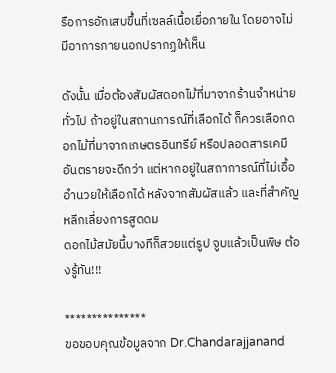รือการอักเสบขึ้นที่เซลล์เนื้อเยื่อภายใน โดยอาจไม่มีอาการภายนอกปรากฏให้เห็น

ดังนั้น เมื่อต้องสัมผัสดอกไม้ที่มาจากร้านจำหน่ายทั่วไป ถ้าอยู่ในสถานการณ์ที่เลือกได้ ก็ควรเลือกดอกไม้ที่มาจากเกษตรอินทรีย์ หรือปลอดสารเคมีอันตรายจะดีกว่า แต่หากอยู่ในสถาการณ์ที่ไม่เอื้ออำนวยให้เลือกได้ หลังจากสัมผัสแล้ว และที่สำคัญ หลีกเลี่ยงการสูดดม
ดอกไม้สมัยนี้บางทีก็สวยแต่รูป จูบแล้วเป็นพิษ ต้องรู้ทัน!!!

***************
ขอขอบคุณข้อมูลจาก Dr.Chandarajjanand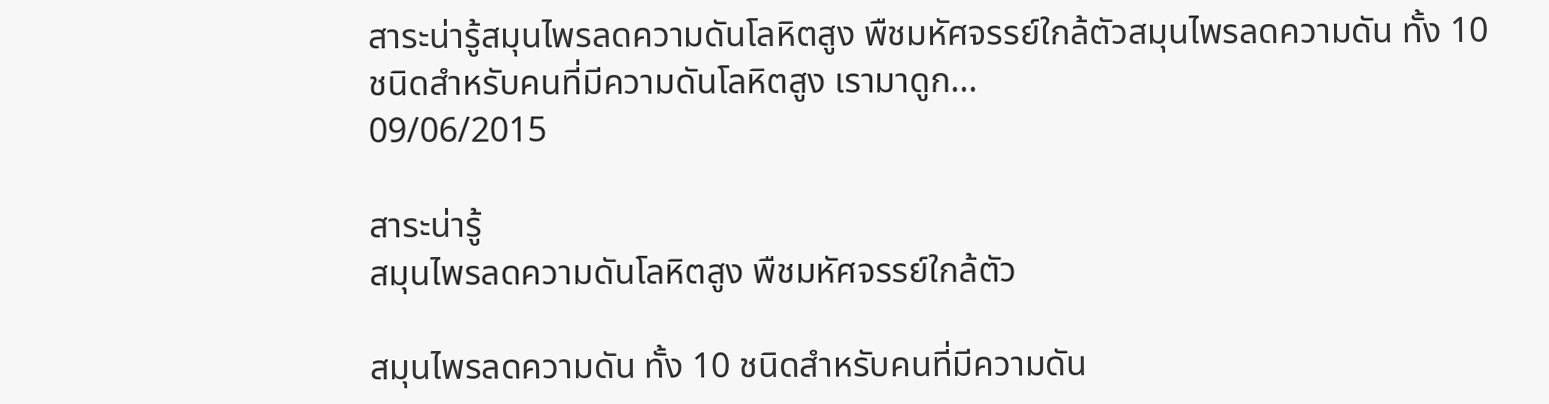สาระน่ารู้สมุนไพรลดความดันโลหิตสูง พืชมหัศจรรย์ใกล้ตัวสมุนไพรลดความดัน ทั้ง 10 ชนิดสำหรับคนที่มีความดันโลหิตสูง เรามาดูก...
09/06/2015

สาระน่ารู้
สมุนไพรลดความดันโลหิตสูง พืชมหัศจรรย์ใกล้ตัว

สมุนไพรลดความดัน ทั้ง 10 ชนิดสำหรับคนที่มีความดัน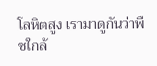โลหิตสูง เรามาดูกันว่าพืชใกล้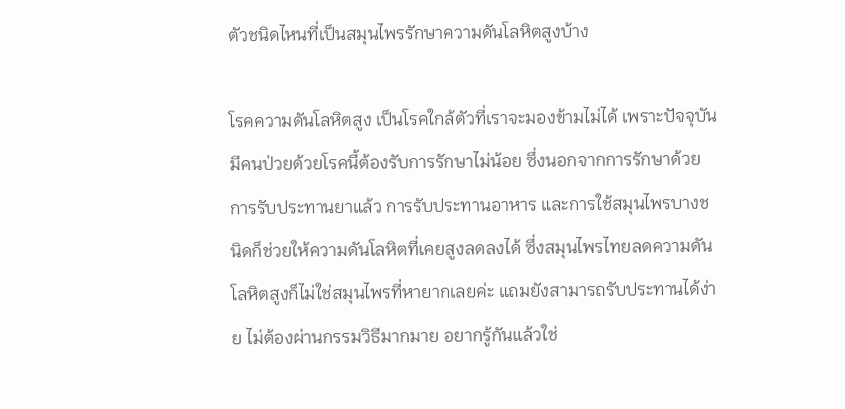ตัวชนิดไหนที่เป็นสมุนไพรรักษาความดันโลหิตสูงบ้าง

โรคความดันโลหิตสูง เป็นโรคใกล้ตัวที่เราจะมองข้ามไม่ได้ เพราะปัจจุบันมีคนป่วยด้วยโรคนี้ต้องรับการรักษาไม่น้อย ซึ่งนอกจากการรักษาด้วยการรับประทานยาแล้ว การรับประทานอาหาร และการใช้สมุนไพรบางชนิดก็ช่วยให้ความดันโลหิตที่เคยสูงลดลงได้ ซึ่งสมุนไพรไทยลดความดันโลหิตสูงก็ไม่ใช่สมุนไพรที่หายากเลยค่ะ แถมยังสามารถรับประทานได้ง่าย ไม่ต้องผ่านกรรมวิธีมากมาย อยากรู้กันแล้วใช่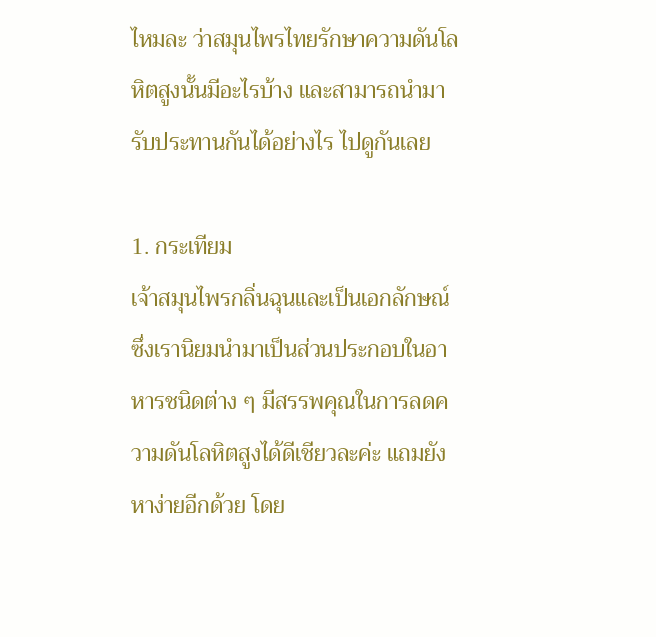ไหมละ ว่าสมุนไพรไทยรักษาความดันโลหิตสูงนั้นมีอะไรบ้าง และสามารถนำมารับประทานกันได้อย่างไร ไปดูกันเลย

1. กระเทียม
เจ้าสมุนไพรกลิ่นฉุนและเป็นเอกลักษณ์ ซึ่งเรานิยมนำมาเป็นส่วนประกอบในอาหารชนิดต่าง ๆ มีสรรพคุณในการลดความดันโลหิตสูงได้ดีเชียวละค่ะ แถมยังหาง่ายอีกด้วย โดย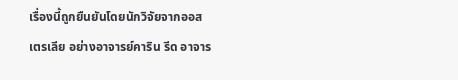เรื่องนี้ถูกยืนยันโดยนักวิจัยจากออสเตรเลีย อย่างอาจารย์คาริน รีด อาจาร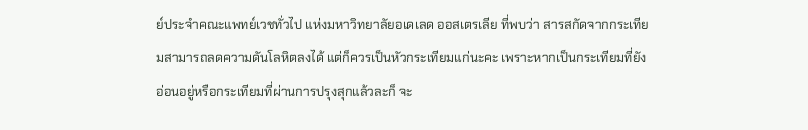ย์ประจำคณะแพทย์เวชทั่วไป แห่งมหาวิทยาลัยอเดเลด ออสเตรเลีย ที่พบว่า สารสกัดจากกระเทียมสามารถลดความดันโลหิตลงได้ แต่ก็ควรเป็นหัวกระเทียมแก่นะคะ เพราะหากเป็นกระเทียมที่ยังอ่อนอยู่หรือกระเทียมที่ผ่านการปรุงสุกแล้วละก็ จะ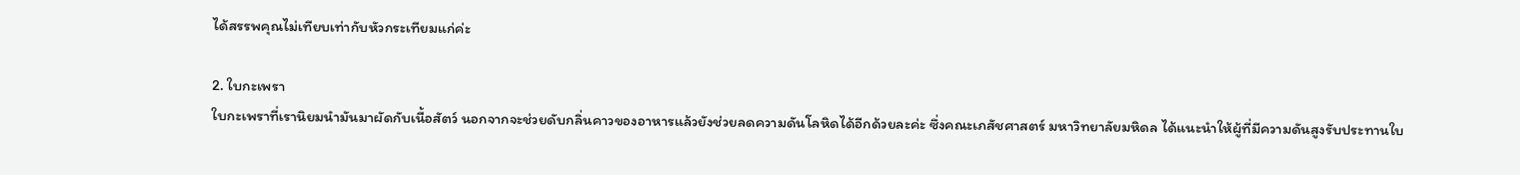ได้สรรพคุณไม่เทียบเท่ากับหัวกระเทียมแก่ค่ะ

2. ใบกะเพรา
ใบกะเพราที่เรานิยมนำมันมาผัดกับเนื้อสัตว์ นอกจากจะช่วยดับกลิ่นคาวของอาหารแล้วยังช่วยลดความดันโลหิดได้อีกด้วยละค่ะ ซึ่งคณะเภสัชศาสตร์ มหาวิทยาลัยมหิดล ได้แนะนำให้ผู้ที่มีความดันสูงรับประทานใบ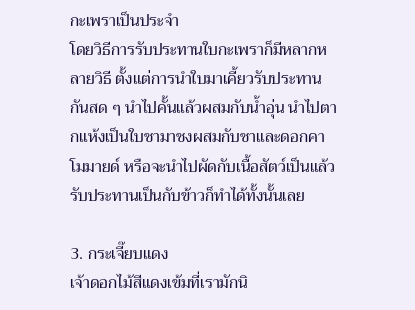กะเพราเป็นประจำ
โดยวิธีการรับประทานใบกะเพราก็มีหลากหลายวิธี ตั้งแต่การนำใบมาเคี้ยวรับประทานกันสด ๆ นำไปคั้นแล้วผสมกับน้ำอุ่น นำไปตากแห้งเป็นใบชามาชงผสมกับชาและดอกคาโมมายด์ หรือจะนำไปผัดกับเนื้อสัตว์เป็นแล้วรับประทานเป็นกับข้าวก็ทำได้ทั้งนั้นเลย

3. กระเจี๊ยบแดง
เจ้าดอกไม้สีแดงเข้มที่เรามักนิ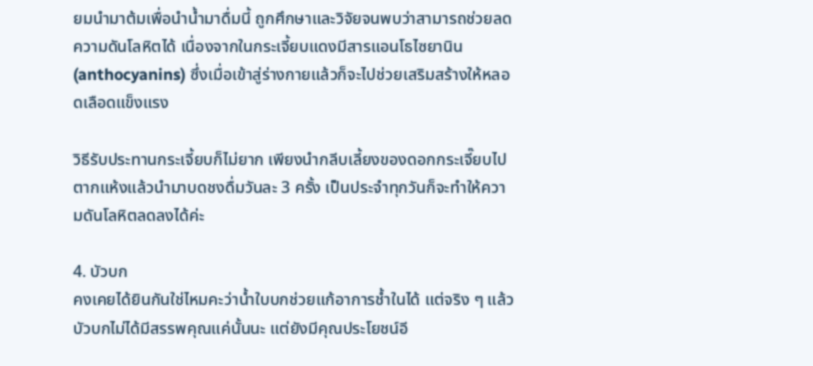ยมนำมาต้มเพื่อนำน้ำมาดื่มนี้ ถูกศึกษาและวิจัยจนพบว่าสามารถช่วยลดความดันโลหิตได้ เนื่องจากในกระเจี้ยบแดงมีสารแอนโธไซยานิน (anthocyanins) ซึ่งเมื่อเข้าสู่ร่างกายแล้วก็จะไปช่วยเสริมสร้างให้หลอดเลือดแข็งแรง

วิธีรับประทานกระเจี้ยบก็ไม่ยาก เพียงนำกลีบเลี้ยงของดอกกระเจี๊ยบไปตากแห้งแล้วนำมาบดชงดื่มวันละ 3 ครั้ง เป็นประจำทุกวันก็จะทำให้ความดันโลหิตลดลงได้ค่ะ

4. บัวบก
คงเคยได้ยินกันใช่ไหมคะว่าน้ำใบบกช่วยแก้อาการช้ำในได้ แต่จริง ๆ แล้วบัวบกไม่ได้มีสรรพคุณแค่นั้นนะ แต่ยังมีคุณประโยชน์อี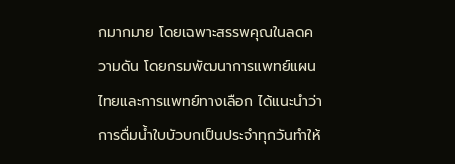กมากมาย โดยเฉพาะสรรพคุณในลดความดัน โดยกรมพัฒนาการแพทย์แผนไทยและการแพทย์ทางเลือก ได้แนะนำว่าการดื่มน้ำใบบัวบกเป็นประจำทุกวันทำให้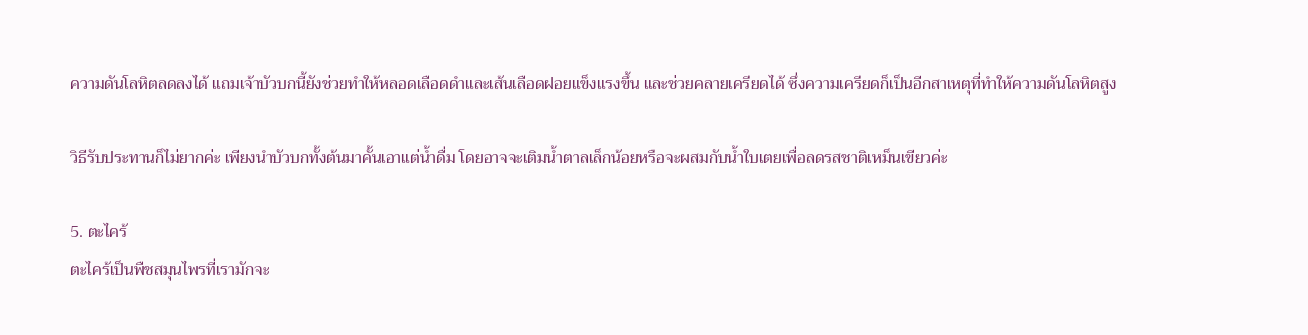ความดันโลหิตลดลงได้ แถมเจ้าบัวบกนี้ยังช่วยทำให้หลอดเลือดดำและเส้นเลือดฝอยแข็งแรงขึ้น และช่วยคลายเครียดได้ ซึ่งความเครียดก็เป็นอีกสาเหตุที่ทำให้ความดันโลหิตสูง

วิธีรับประทานก็ไม่ยากค่ะ เพียงนำบัวบกทั้งต้นมาคั้นเอาแต่น้ำดื่ม โดยอาจจะเติมน้ำตาลเล็กน้อยหรือจะผสมกับน้ำใบเตยเพื่อลดรสชาติเหม็นเขียวค่ะ

5. ตะไคร้
ตะไคร้เป็นพืชสมุนไพรที่เรามักจะ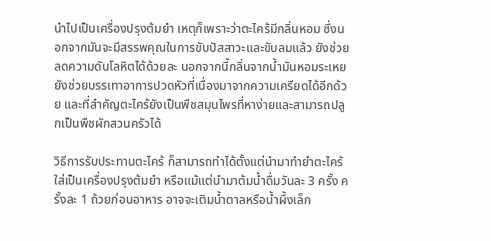นำไปเป็นเครื่องปรุงต้มยำ เหตุก็เพราะว่าตะไคร้มีกลิ่นหอม ซึ่งนอกจากมันจะมีสรรพคุณในการขับปัสสาวะและขับลมแล้ว ยังช่วยลดความดันโลหิตได้ด้วยละ นอกจากนี้กลิ่นจากน้ำมันหอมระเหยยังช่วยบรรเทาอาการปวดหัวที่เนื่องมาจากความเครียดได้อีกด้วย และที่สำคัญตะไคร้ยังเป็นพืชสมุนไพรที่หาง่ายและสามารถปลูกเป็นพืชผักสวนครัวได้

วิธีการรับประทานตะไคร้ ก็สามารถทำได้ตั้งแต่นำมาทำยำตะไคร้ ใส่เป็นเครื่องปรุงต้มยำ หรือแม้แต่นำมาต้มน้ำดื่มวันละ 3 ครั้ง ครั้งละ 1 ถ้วยก่อนอาหาร อาจจะเติมน้ำตาลหรือน้ำผึ้งเล็ก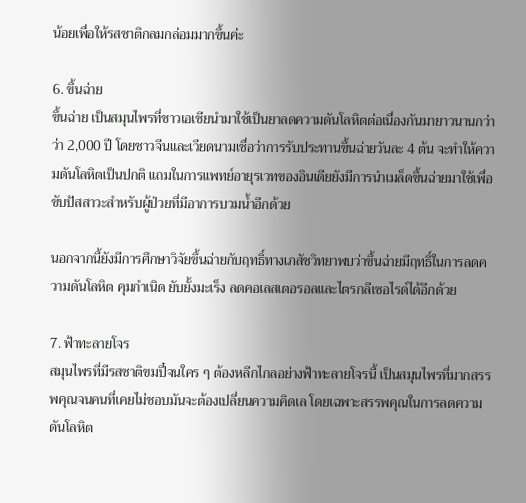น้อยเพื่อให้รสชาติกลมกล่อมมากขึ้นค่ะ

6. ขึ้นฉ่าย
ขึ้นฉ่าย เป็นสมุนไพรที่ชาวเอเชียนำมาใช้เป็นยาลดความดันโลหิตต่อเนื่องกันมายาวนานกว่าว่า 2,000 ปี โดยชาวจีนและเวียดนามเชื่อว่าการรับประทานขึ้นฉ่ายวันละ 4 ต้น จะทำให้ความดันโลหิตเป็นปกติ แถมในการแพทย์อายุรเวทของอินเดียยังมีการนำเมล็ดขึ้นฉ่ายมาใช้เพื่อขับปัสสาวะสำหรับผู้ป่วยที่มีอาการบวมน้ำอีกด้วย

นอกจากนี้ยังมีการศึกษาวิจัยขึ้นฉ่ายกับฤทธิ์ทางเภสัชวิทยาพบว่าขึ้นฉ่ายมีฤทธิ์ในการลดความดันโลหิต คุมกำเนิด ยับยั้งมะเร็ง ลดคอเลสเตอรอลและไตรกลีเซอไรด์ได้อีกด้วย

7. ฟ้าทะลายโจร
สมุนไพรที่มีรสชาติขมปี๋จนใคร ๆ ต้องหลีกไกลอย่างฟ้าทะลายโจรนี้ เป็นสมุนไพรที่มากสรรพคุณจนคนที่เคยไม่ชอบมันจะต้องเปลี่ยนความคิดเล โดยเฉพาะสรรพคุณในการลดความดันโลหิต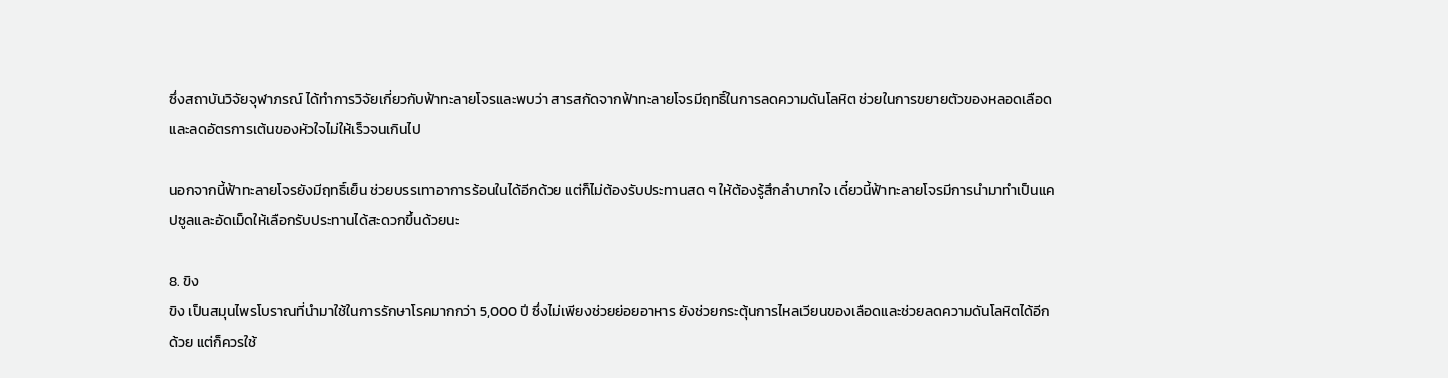ซึ่งสถาบันวิจัยจุฬาภรณ์ ได้ทำการวิจัยเกี่ยวกับฟ้าทะลายโจรและพบว่า สารสกัดจากฟ้าทะลายโจรมีฤทธิ์ในการลดความดันโลหิต ช่วยในการขยายตัวของหลอดเลือด และลดอัตรการเต้นของหัวใจไม่ให้เร็วจนเกินไป

นอกจากนี้ฟ้าทะลายโจรยังมีฤทธิ์เย็น ช่วยบรรเทาอาการร้อนในได้อีกด้วย แต่ก็ไม่ต้องรับประทานสด ๆ ให้ต้องรู้สึกลำบากใจ เดี๋ยวนี้ฟ้าทะลายโจรมีการนำมาทำเป็นแคปซูลและอัดเม็ดให้เลือกรับประทานได้สะดวกขึ้นด้วยนะ

8. ขิง
ขิง เป็นสมุนไพรโบราณที่นำมาใช้ในการรักษาโรคมากกว่า 5,000 ปี ซึ่งไม่เพียงช่วยย่อยอาหาร ยังช่วยกระตุ้นการไหลเวียนของเลือดและช่วยลดความดันโลหิตได้อีกด้วย แต่ก็ควรใช้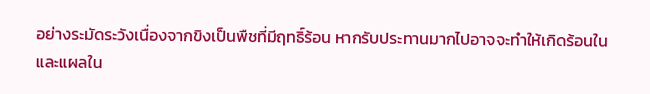อย่างระมัดระวังเนื่องจากขิงเป็นพืชที่มีฤทธิ์ร้อน หากรับประทานมากไปอาจจะทำให้เกิดร้อนใน และแผลใน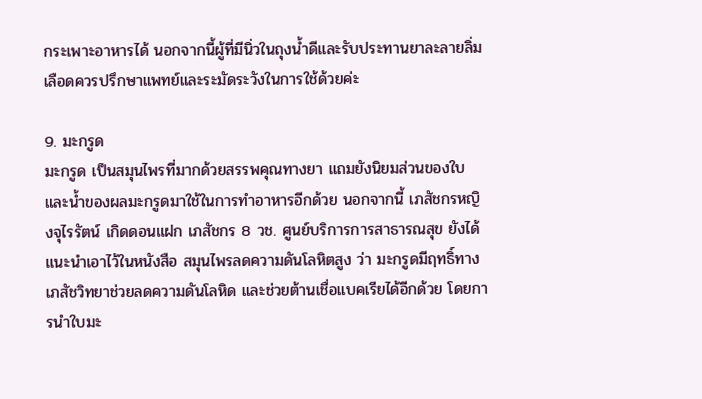กระเพาะอาหารได้ นอกจากนี้ผู้ที่มีนิ่วในถุงน้ำดีและรับประทานยาละลายลิ่มเลือดควรปรึกษาแพทย์และระมัดระวังในการใช้ด้วยค่ะ

9. มะกรูด
มะกรูด เป็นสมุนไพรที่มากด้วยสรรพคุณทางยา แถมยังนิยมส่วนของใบและน้ำของผลมะกรูดมาใช้ในการทำอาหารอีกด้วย นอกจากนี้ เภสัชกรหญิงจุไรรัตน์ เกิดดอนแฝก เภสัชกร 8 วช. ศูนย์บริการการสาธารณสุข ยังได้แนะนำเอาไว้ในหนังสือ สมุนไพรลดความดันโลหิตสูง ว่า มะกรูดมีฤทธิ์ทางเภสัชวิทยาช่วยลดความดันโลหิด และช่วยต้านเชื่อแบคเรียได้อีกด้วย โดยการนำใบมะ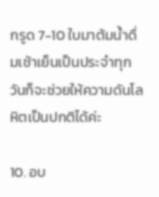กรูด 7-10 ใบมาต้มน้ำดื่มเช้าเย็นเป็นประจำทุกวันก็จะช่วยให้ความดันโลหิตเป็นปกติได้ค่ะ

10. อบ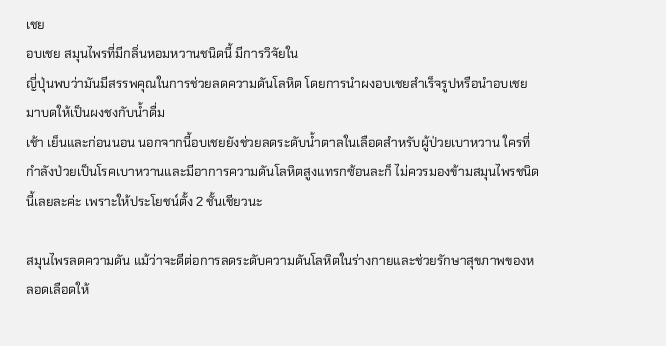เชย
อบเชย สมุนไพรที่มีกลิ่นหอมหวานชนิดนี้ มีการวิจัยใน
ญี่ปุ่นพบว่ามันมีสรรพคุณในการช่วยลดความดันโลหิต โดยการนำผงอบเชยสำเร็จรูปหรือนำอบเชยมาบดให้เป็นผงชงกับน้ำดื่ม
เช้า เย็นและก่อนนอน นอกจากนี้อบเชยยังช่วยลดระดับน้ำตาลในเลือดสำหรับผู้ป่วยเบาหวาน ใครที่กำลังป่วยเป็นโรคเบาหวานและมีอาการความดันโลหิตสูงแทรกซ้อนละก็ ไม่ควรมองข้ามสมุนไพรชนิดนี้เลยละค่ะ เพราะให้ประโยชน์ตั้ง 2 ชั้นเชียวนะ

สมุนไพรลดความดัน แม้ว่าจะดีต่อการลดระดับความดันโลหิตในร่างกายและช่วยรักษาสุขภาพของหลอดเลือดให้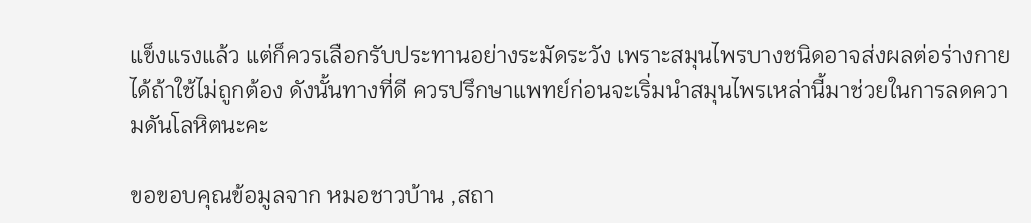แข็งแรงแล้ว แต่ก็ควรเลือกรับประทานอย่างระมัดระวัง เพราะสมุนไพรบางชนิดอาจส่งผลต่อร่างกายได้ถ้าใช้ไม่ถูกต้อง ดังนั้นทางที่ดี ควรปรึกษาแพทย์ก่อนจะเริ่มนำสมุนไพรเหล่านี้มาช่วยในการลดความดันโลหิตนะคะ

ขอขอบคุณข้อมูลจาก หมอชาวบ้าน ,สถา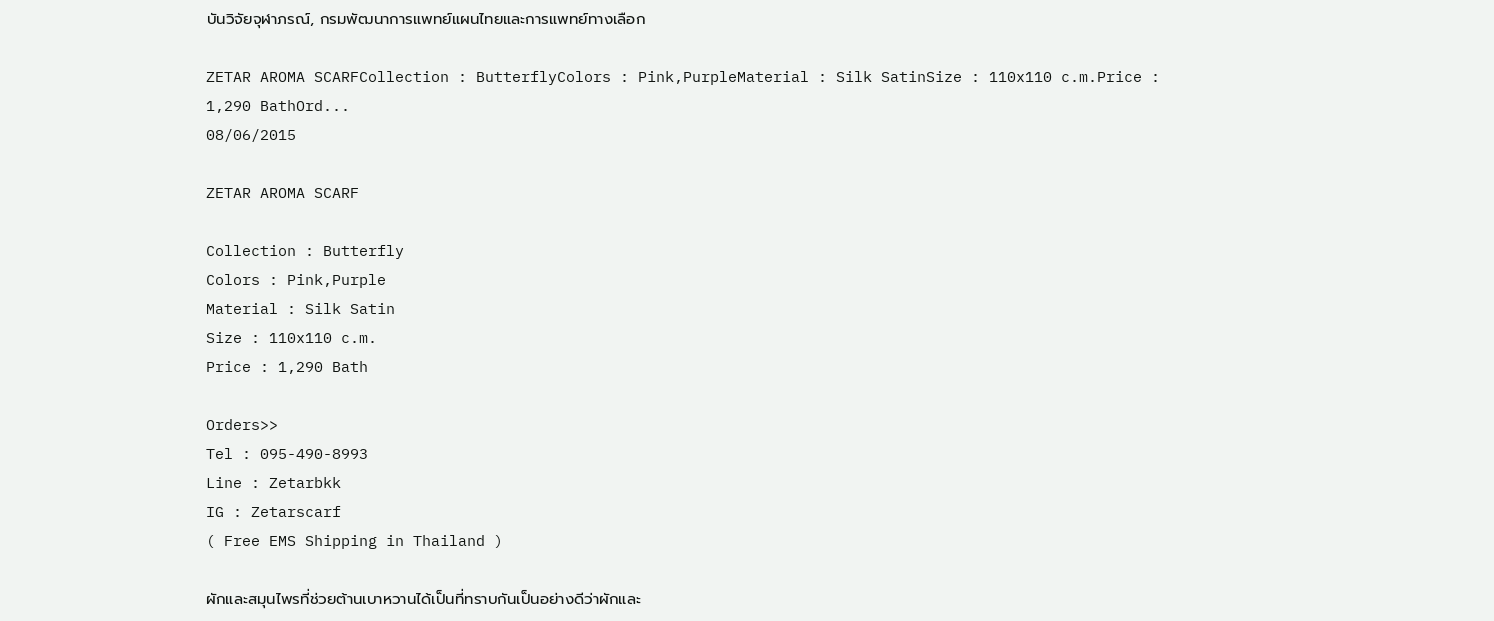บันวิจัยจุฬาภรณ์, กรมพัฒนาการแพทย์แผนไทยและการแพทย์ทางเลือก

ZETAR AROMA SCARFCollection : ButterflyColors : Pink,PurpleMaterial : Silk SatinSize : 110x110 c.m.Price : 1,290 BathOrd...
08/06/2015

ZETAR AROMA SCARF

Collection : Butterfly
Colors : Pink,Purple
Material : Silk Satin
Size : 110x110 c.m.
Price : 1,290 Bath

Orders>>
Tel : 095-490-8993
Line : Zetarbkk
IG : Zetarscarf
( Free EMS Shipping in Thailand )

ผักและสมุนไพรที่ช่วยต้านเบาหวานได้เป็นที่ทราบกันเป็นอย่างดีว่าผักและ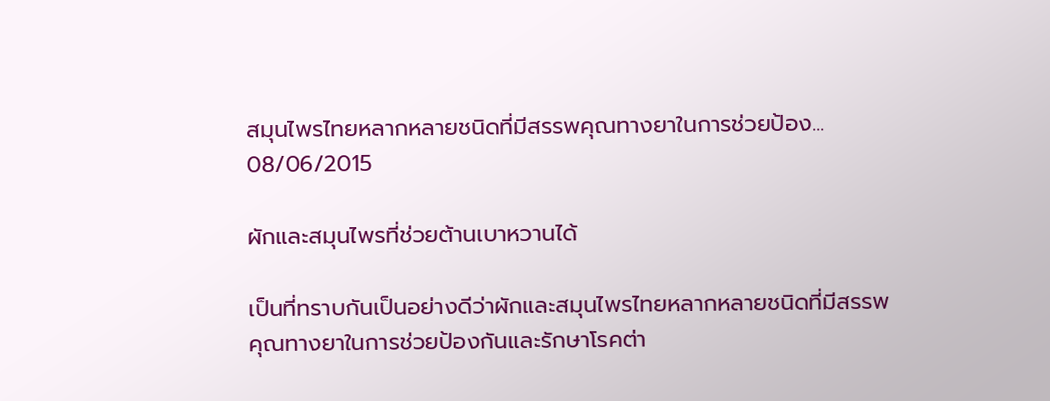สมุนไพรไทยหลากหลายชนิดที่มีสรรพคุณทางยาในการช่วยป้อง...
08/06/2015

ผักและสมุนไพรที่ช่วยต้านเบาหวานได้

เป็นที่ทราบกันเป็นอย่างดีว่าผักและสมุนไพรไทยหลากหลายชนิดที่มีสรรพคุณทางยาในการช่วยป้องกันและรักษาโรคต่า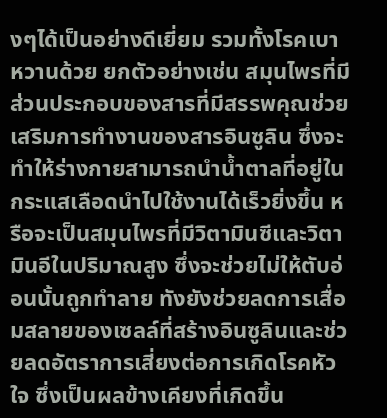งๆได้เป็นอย่างดีเยี่ยม รวมทั้งโรคเบาหวานด้วย ยกตัวอย่างเช่น สมุนไพรที่มีส่วนประกอบของสารที่มีสรรพคุณช่วยเสริมการทำงานของสารอินซูลิน ซึ่งจะทำให้ร่างกายสามารถนำน้ำตาลที่อยู่ในกระแสเลือดนำไปใช้งานได้เร็วยิ่งขึ้น หรือจะเป็นสมุนไพรที่มีวิตามินซีและวิตามินอีในปริมาณสูง ซึ่งจะช่วยไม่ให้ตับอ่อนนั้นถูกทำลาย ทังยังช่วยลดการเสื่อมสลายของเซลล์ที่สร้างอินซูลินและช่วยลดอัตราการเสี่ยงต่อการเกิดโรคหัวใจ ซึ่งเป็นผลข้างเคียงที่เกิดขึ้น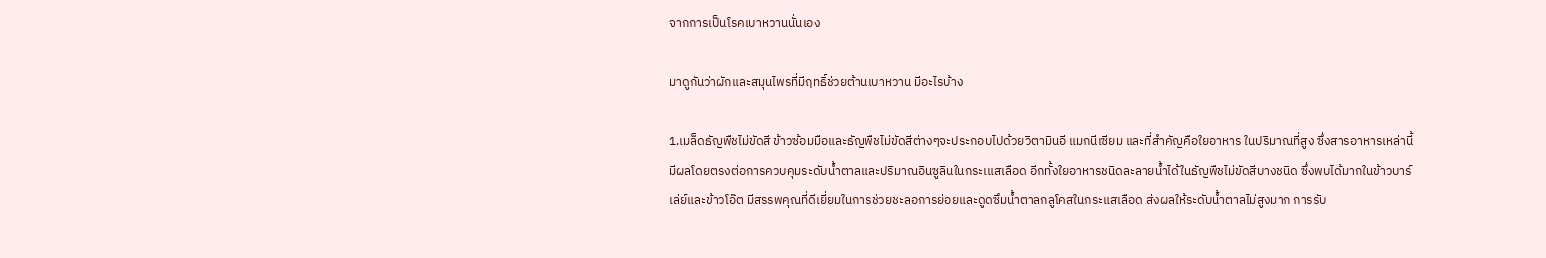จากการเป็นโรคเบาหวานนั่นเอง

มาดูกันว่าผักและสมุนไพรที่มีฤทธิ์ช่วยต้านเบาหวาน มีอะไรบ้าง

1.เมล็ดธัญพืชไม่ขัดสี ข้าวซ้อมมือและธัญพืชไม่ขัดสีต่างๆจะประกอบไปด้วยวิตามินอี แมกนีเซียม และที่สำคัญคือใยอาหาร ในปริมาณที่สูง ซึ่งสารอาหารเหล่านี้มีผลโดยตรงต่อการควบคุมระดับน้ำตาลและปริมาณอินซูลินในกระเแสเลือด อีกทั้งใยอาหารชนิดละลายน้ำได้ในธัญพืชไม่ขัดสีบางชนิด ซึ่งพบได้มากในข้าวบาร์เล่ย์และข้าวโอ๊ต มีสรรพคุณที่ดีเยี่ยมในการช่วยชะลอการย่อยและดูดซึมน้ำตาลกลูโคสในกระแสเลือด ส่งผลให้ระดับน้ำตาลไม่สูงมาก การรับ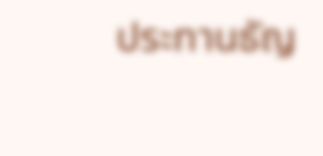ประทานธัญ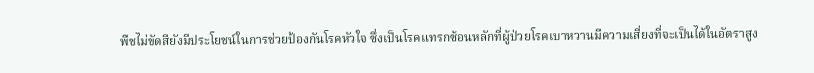พืชไม่ขัดสียังมีประโยชน์ในการช่วยป้องกันโรคหัวใจ ซึ่งเป็นโรคแทรกซ้อนหลักที่ผู้ป่วยโรคเบาหวานมีความเสี่ยงที่จะเป็นได้ในอัตราสูง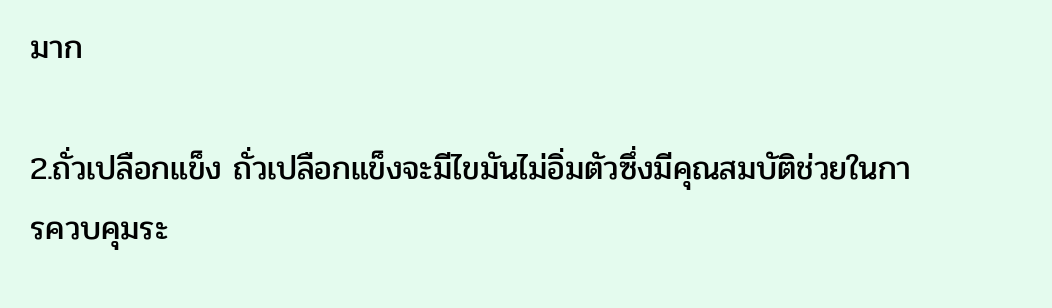มาก

2.ถั่วเปลือกแข็ง ถั่วเปลือกแข็งจะมีไขมันไม่อิ่มตัวซึ่งมีคุณสมบัติช่วยในการควบคุมระ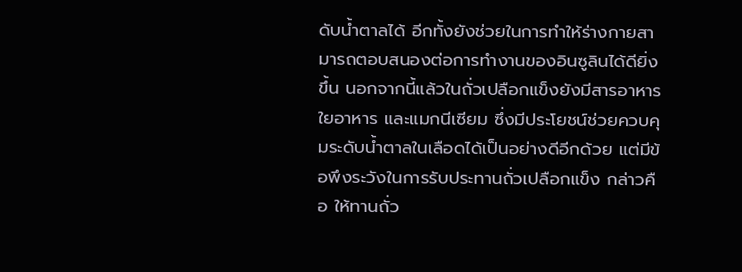ดับน้ำตาลได้ อีกทั้งยังช่วยในการทำให้ร่างกายสามารถตอบสนองต่อการทำงานของอินซูลินได้ดียิ่งขึ้น นอกจากนี้แล้วในถั่วเปลือกแข็งยังมีสารอาหาร ใยอาหาร และแมกนีเซียม ซึ่งมีประโยชน์ช่วยควบคุมระดับน้ำตาลในเลือดได้เป็นอย่างดีอีกด้วย แต่มีข้อพึงระวังในการรับประทานถั่วเปลือกแข็ง กล่าวคือ ให้ทานถั่ว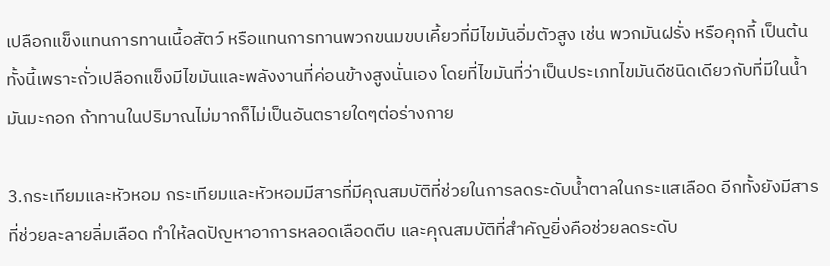เปลือกแข็งแทนการทานเนื้อสัตว์ หรือแทนการทานพวกขนมขบเคี้ยวที่มีไขมันอิ่มตัวสูง เช่น พวกมันฝรั่ง หรือคุกกี้ เป็นต้น ทั้งนี้เพราะถั่วเปลือกแข็งมีไขมันและพลังงานที่ค่อนข้างสูงนั่นเอง โดยที่ไขมันที่ว่าเป็นประเภทไขมันดีชนิดเดียวกับที่มีในน้ำมันมะกอก ถ้าทานในปริมาณไม่มากก็ไม่เป็นอันตรายใดๆต่อร่างกาย

3.กระเทียมและหัวหอม กระเทียมและหัวหอมมีสารที่มีคุณสมบัติที่ช่วยในการลดระดับน้ำตาลในกระแสเลือด อีกทั้งยังมีสารที่ช่วยละลายลิ่มเลือด ทำให้ลดปัญหาอาการหลอดเลือดตีบ และคุณสมบัติที่สำคัญยิ่งคือช่วยลดระดับ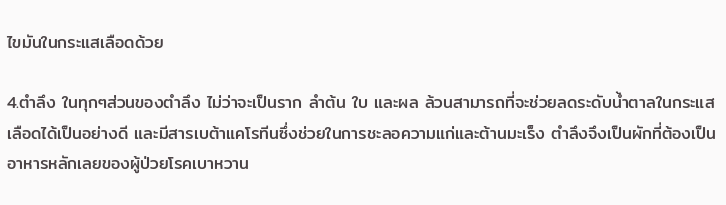ไขมันในกระแสเลือดด้วย

4.ตำลึง ในทุกๆส่วนของตำลึง ไม่ว่าจะเป็นราก ลำต้น ใบ และผล ล้วนสามารถที่จะช่วยลดระดับน้ำตาลในกระแสเลือดได้เป็นอย่างดี และมีสารเบต้าแคโรทีนซึ่งช่วยในการชะลอความแก่และต้านมะเร็ง ตำลึงจึงเป็นผักที่ต้องเป็นอาหารหลักเลยของผู้ป่วยโรคเบาหวาน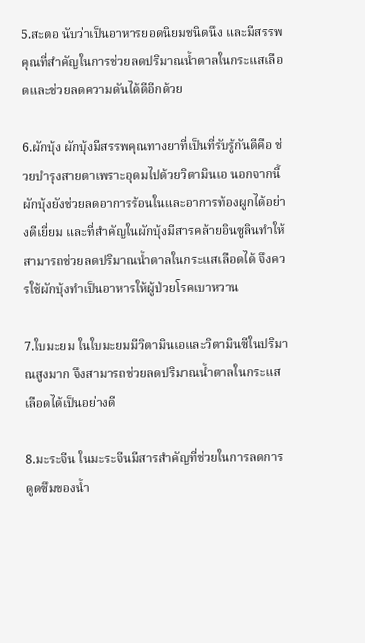5.สะตอ นับว่าเป็นอาหารยอดนิยมชนิดนึง และมีสรรพคุณที่สำคัญในการช่วยลดปริมาณน้ำตาลในกระแสเลือดและช่วยลดความดันได้ดีอีกด้วย

6.ผักบุ้ง ผักบุ้งมีสรรพคุณทางยาที่เป็นที่รับรู้กันดีคือ ช่วยบำรุงสายตาเพราะอุดมไปด้วยวิตามินเอ นอกจากนี้ผักบุ้งยังช่วยลดอาการร้อนในและอาการท้องผูกได้อย่างดีเยี่ยม และที่สำคัญในผักบุ้งมีสารคล้ายอินซูลินทำให้สามารถช่วยลดปริมาณน้ำตาลในกระแสเลือดได้ จึงควรใช้ผักบุ้งทำเป็นอาหารให้ผู้ป่วยโรคเบาหวาน

7.ใบมะยม ในใบมะยมมีวิตามินเอและวิตามินซีในปริมาณสูงมาก จึงสามารถช่วยลดปริมาณน้ำตาลในกระแสเลือดได้เป็นอย่างดี

8.มะระจีน ในมะระจีนมีสารสำคัญที่ช่วยในการลดการดูดซึมของน้ำ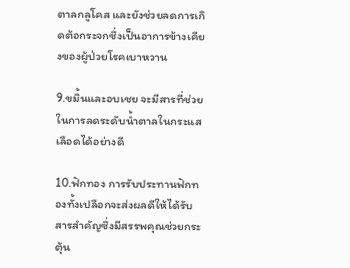ตาลกลูโคส และยังช่วยลดการเกิดต้อกระจกซึ่งเป็นอาการข้างเคียงของผู้ป่วยโรคเบาหวาน

9.ขมิ้นและอบเชย จะมีสารที่ช่วยในการลดระดับน้ำตาลในกระแสเลือดได้อย่างดี

10.ฟักทอง การรับประทานฟักทองทั้งเปลือกจะส่งผลดีให้ได้รับสารสำคัญซึ่งมีสรรพคุณช่วยกระตุ้น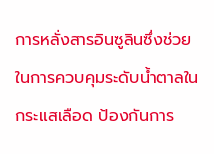การหลั่งสารอินซูลินซึ่งช่วยในการควบคุมระดับน้ำตาลในกระแสเลือด ป้องกันการ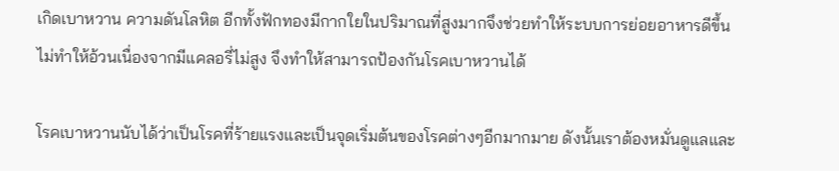เกิดเบาหวาน ความดันโลหิต อีกทั้งฟักทองมีกากใยในปริมาณที่สูงมากจึงช่วยทำให้ระบบการย่อยอาหารดีขึ้น ไม่ทำให้อ้วนเนื่องจากมีแคลอรี่ไม่สูง จึงทำให้สามารถป้องกันโรคเบาหวานได้

โรคเบาหวานนับได้ว่าเป็นโรคที่ร้ายแรงและเป็นจุดเริ่มต้นของโรคต่างๆอีกมากมาย ดังนั้นเราต้องหมั่นดูแลและ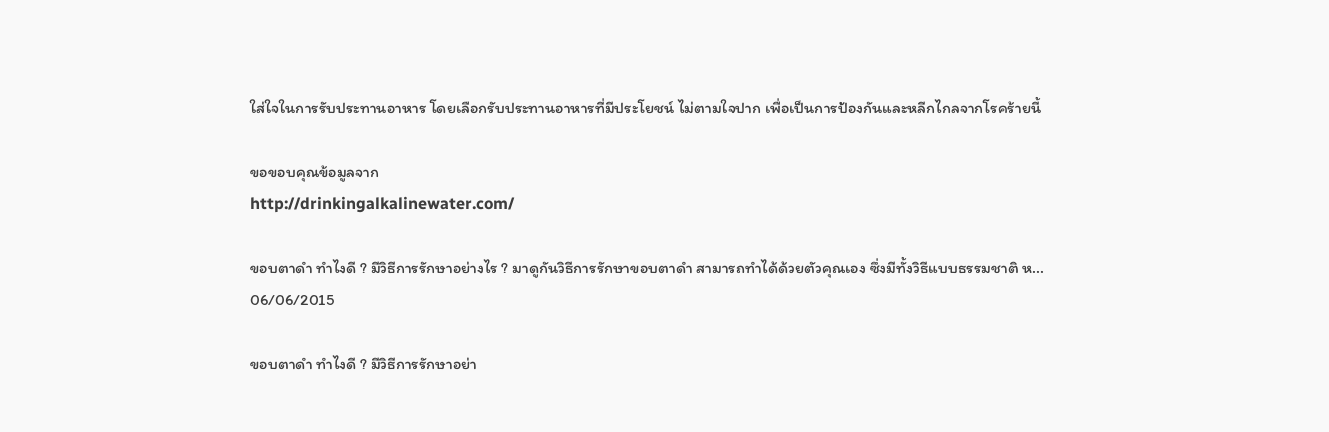ใส่ใจในการรับประทานอาหาร โดยเลือกรับประทานอาหารที่มีประโยชน์ ไม่ตามใจปาก เพื่อเป็นการป้องกันและหลีกไกลจากโรคร้ายนี้

ขอขอบคุณข้อมูลจาก
http://drinkingalkalinewater.com/

ขอบตาดำ ทำไงดี ? มีวิธีการรักษาอย่างไร ? มาดูกันวิธีการรักษาขอบตาดำ สามารถทำได้ด้วยตัวคุณเอง ซึ่งมีทั้งวิธีแบบธรรมชาติ ห...
06/06/2015

ขอบตาดำ ทำไงดี ? มีวิธีการรักษาอย่า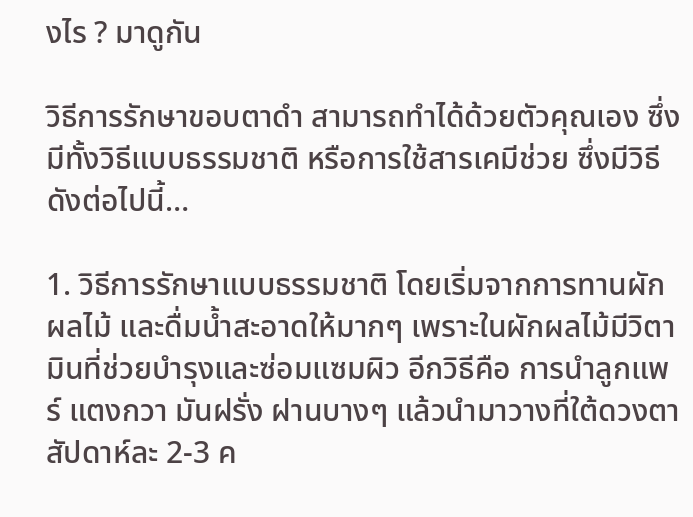งไร ? มาดูกัน

วิธีการรักษาขอบตาดำ สามารถทำได้ด้วยตัวคุณเอง ซึ่งมีทั้งวิธีแบบธรรมชาติ หรือการใช้สารเคมีช่วย ซึ่งมีวิธีดังต่อไปนี้…

1. วิธีการรักษาแบบธรรมชาติ โดยเริ่มจากการทานผักผลไม้ และดื่มน้ำสะอาดให้มากๆ เพราะในผักผลไม้มีวิตามินที่ช่วยบำรุงและซ่อมแซมผิว อีกวิธีคือ การนำลูกแพร์ แตงกวา มันฝรั่ง ฝานบางๆ แล้วนำมาวางที่ใต้ดวงตา สัปดาห์ละ 2-3 ค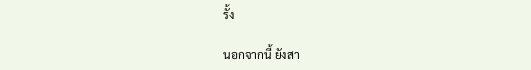รั้ง

นอกจากนี้ ยังสา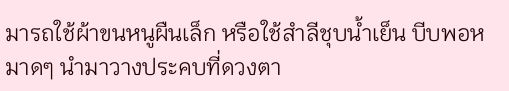มารถใช้ผ้าขนหนูผืนเล็ก หรือใช้สำลีชุบน้ำเย็น บีบพอหมาดๆ นำมาวางประคบที่ดวงตา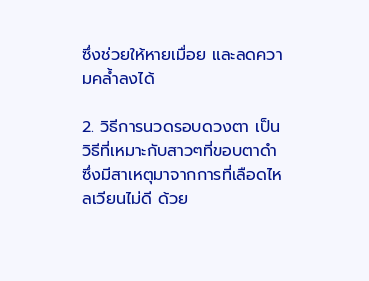ซึ่งช่วยให้หายเมื่อย และลดความคล้ำลงได้

2. วิธีการนวดรอบดวงตา เป็นวิธีที่เหมาะกับสาวๆที่ขอบตาดำ ซึ่งมีสาเหตุมาจากการที่เลือดไหลเวียนไม่ดี ด้วย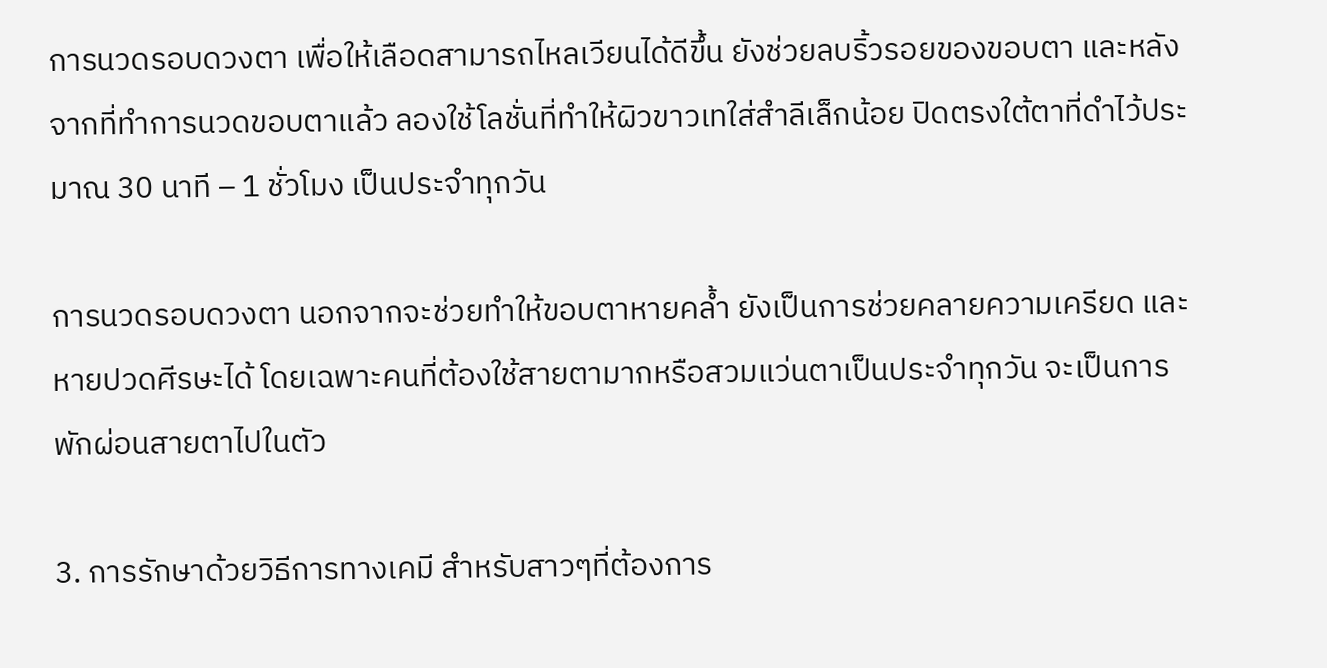การนวดรอบดวงตา เพื่อให้เลือดสามารถไหลเวียนได้ดีขึ้น ยังช่วยลบริ้วรอยของขอบตา และหลังจากที่ทำการนวดขอบตาแล้ว ลองใช้โลชั่นที่ทำให้ผิวขาวเทใส่สำลีเล็กน้อย ปิดตรงใต้ตาที่ดำไว้ประมาณ 30 นาที – 1 ชั่วโมง เป็นประจำทุกวัน

การนวดรอบดวงตา นอกจากจะช่วยทำให้ขอบตาหายคล้ำ ยังเป็นการช่วยคลายความเครียด และหายปวดศีรษะได้ โดยเฉพาะคนที่ต้องใช้สายตามากหรือสวมแว่นตาเป็นประจำทุกวัน จะเป็นการพักผ่อนสายตาไปในตัว

3. การรักษาด้วยวิธีการทางเคมี สำหรับสาวๆที่ต้องการ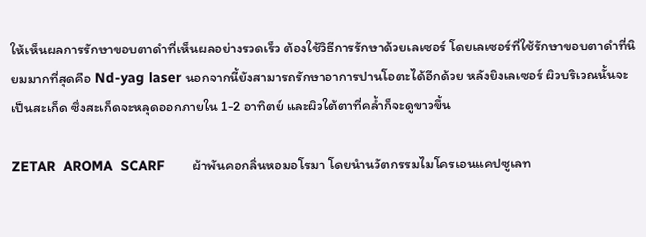ให้เห็นผลการรักษาขอบตาดำที่เห็นผลอย่างรวดเร็ว ต้องใช้วิธีการรักษาด้วยเลเซอร์ โดยเลเซอร์ที่ใช้รักษาขอบตาดำที่นิยมมากที่สุดคือ Nd-yag laser นอกจากนี้ยังสามารถรักษาอาการปานโอตะได้อีกด้วย หลังยิงเลเซอร์ ผิวบริเวณนั้นจะเป็นสะเก็ด ซึ่งสะเก็ดจะหลุดออกภายใน 1-2 อาทิตย์ และผิวใต้ตาที่คล้ำก็จะดูขาวขึ้น

ZETAR  AROMA  SCARF       ผ้าพันคอกลิ่นหอมอโรมา โดยนำนวัตกรรมไมโครเอนแคปซูเลท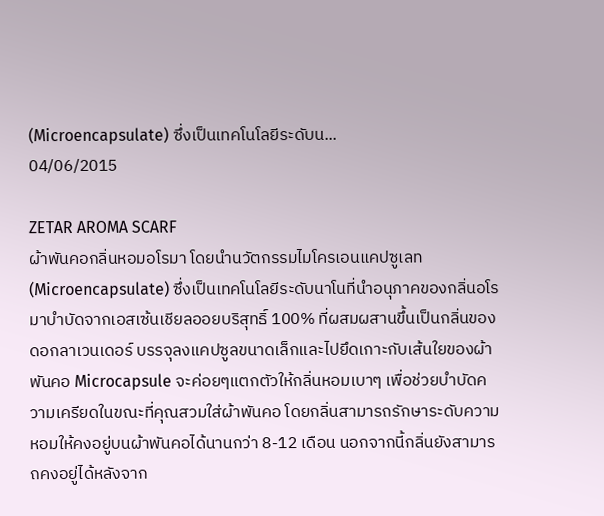(Microencapsulate) ซึ่งเป็นเทคโนโลยีระดับน...
04/06/2015

ZETAR AROMA SCARF
ผ้าพันคอกลิ่นหอมอโรมา โดยนำนวัตกรรมไมโครเอนแคปซูเลท (Microencapsulate) ซึ่งเป็นเทคโนโลยีระดับนาโนที่นำอนุภาคของกลิ่นอโรมาบำบัดจากเอสเซ้นเชียลออยบริสุทธิ์ 100% ที่ผสมผสานขึ้นเป็นกลิ่นของดอกลาเวนเดอร์ บรรจุลงแคปซูลขนาดเล็กและไปยึดเกาะกับเส้นใยของผ้าพันคอ Microcapsule จะค่อยๆแตกตัวให้กลิ่นหอมเบาๆ เพื่อช่วยบำบัดความเครียดในขณะที่คุณสวมใส่ผ้าพันคอ โดยกลิ่นสามารถรักษาระดับความหอมให้คงอยู่บนผ้าพันคอได้นานกว่า 8-12 เดือน นอกจากนี้กลิ่นยังสามารถคงอยู่ได้หลังจาก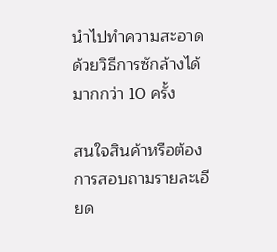นำไปทำความสะอาด ด้วยวิธีการซักล้างได้มากกว่า 10 ครั้ง

สนใจสินค้าหรือต้องการสอบถามรายละเอียด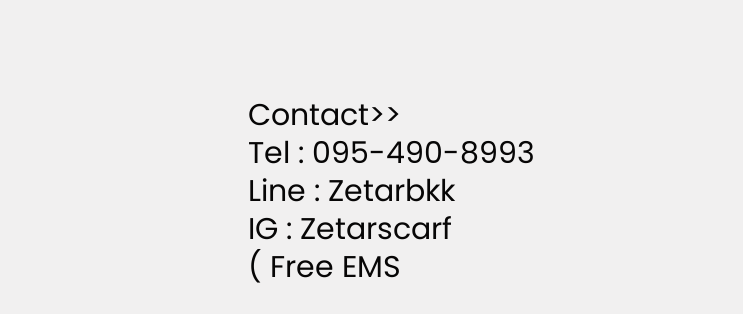Contact>>
Tel : 095-490-8993
Line : Zetarbkk
IG : Zetarscarf
( Free EMS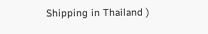Shipping in Thailand )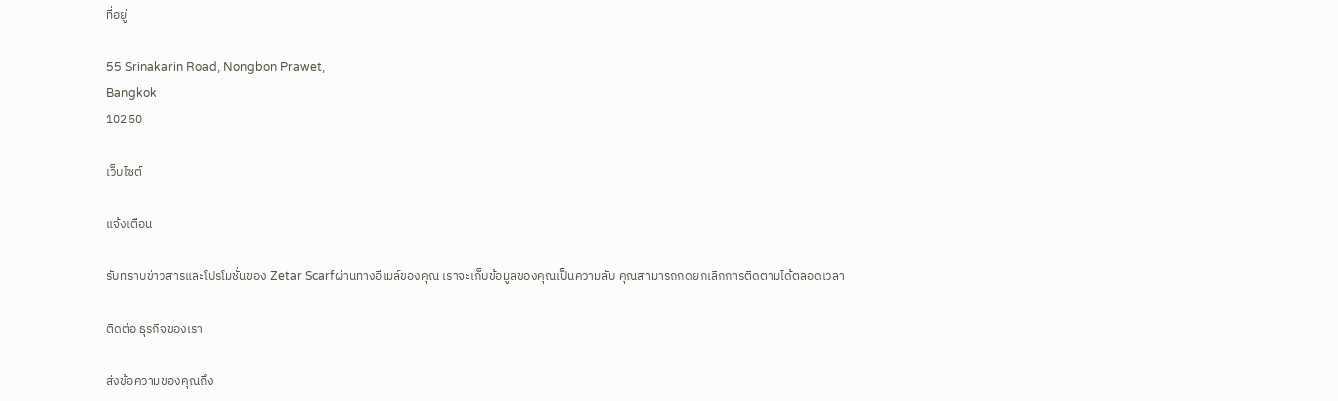ที่อยู่

55 Srinakarin Road, Nongbon Prawet,
Bangkok
10250

เว็บไซต์

แจ้งเตือน

รับทราบข่าวสารและโปรโมชั่นของ Zetar Scarfผ่านทางอีเมล์ของคุณ เราจะเก็บข้อมูลของคุณเป็นความลับ คุณสามารถกดยกเลิกการติดตามได้ตลอดเวลา

ติดต่อ ธุรกิจของเรา

ส่งข้อความของคุณถึง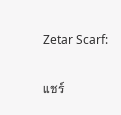Zetar Scarf:

แชร์